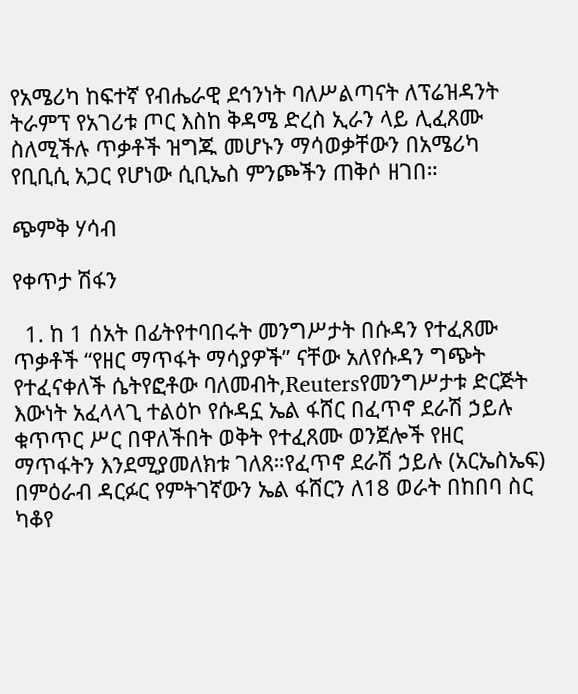የአሜሪካ ከፍተኛ የብሔራዊ ደኅንነት ባለሥልጣናት ለፕሬዝዳንት ትራምፕ የአገሪቱ ጦር እስከ ቅዳሜ ድረስ ኢራን ላይ ሊፈጸሙ ስለሚችሉ ጥቃቶች ዝግጁ መሆኑን ማሳወቃቸውን በአሜሪካ የቢቢሲ አጋር የሆነው ሲቢኤስ ምንጮችን ጠቅሶ ዘገበ።

ጭምቅ ሃሳብ

የቀጥታ ሽፋን

  1. ከ 1 ሰአት በፊትየተባበሩት መንግሥታት በሱዳን የተፈጸሙ ጥቃቶች “የዘር ማጥፋት ማሳያዎች” ናቸው አለየሱዳን ግጭት የተፈናቀለች ሴትየፎቶው ባለመብት,Reutersየመንግሥታቱ ድርጅት እውነት አፈላላጊ ተልዕኮ የሱዳኗ ኤል ፋሸር በፈጥኖ ደራሽ ኃይሉ ቁጥጥር ሥር በዋለችበት ወቅት የተፈጸሙ ወንጀሎች የዘር ማጥፋትን እንደሚያመለክቱ ገለጸ።የፈጥኖ ደራሽ ኃይሉ (አርኤስኤፍ) በምዕራብ ዳርፉር የምትገኛውን ኤል ፋሸርን ለ18 ወራት በከበባ ስር ካቆየ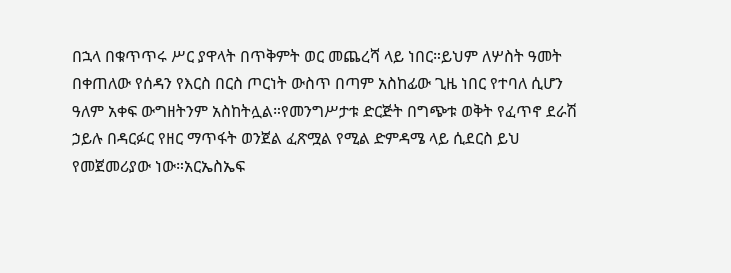በኋላ በቁጥጥሩ ሥር ያዋላት በጥቅምት ወር መጨረሻ ላይ ነበር።ይህም ለሦስት ዓመት በቀጠለው የሰዳን የእርስ በርስ ጦርነት ውስጥ በጣም አስከፊው ጊዜ ነበር የተባለ ሲሆን ዓለም አቀፍ ውግዘትንም አስከትሏል።የመንግሥታቱ ድርጅት በግጭቱ ወቅት የፈጥኖ ደራሽ ኃይሉ በዳርፉር የዘር ማጥፋት ወንጀል ፈጽሟል የሚል ድምዳሜ ላይ ሲደርስ ይህ የመጀመሪያው ነው።አርኤስኤፍ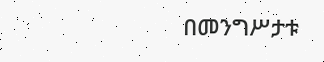በመንግሥታቱ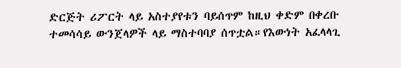ድርጅት ሪፖርት ላይ አስተያየቱን ባይሰጥም ከዚህ ቀድም በቀረቡ ተመሳሳይ ውንጀላዎች ላይ ማስተባባያ ሰጥቷል።የእውነት አፈላላጊ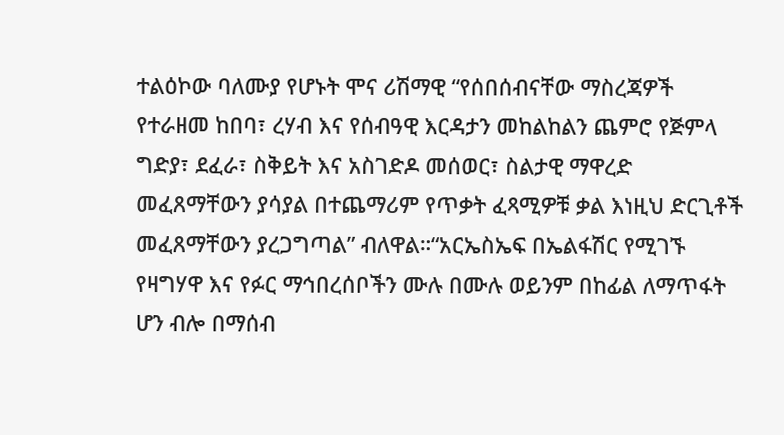ተልዕኮው ባለሙያ የሆኑት ሞና ሪሽማዊ “የሰበሰብናቸው ማስረጃዎች የተራዘመ ከበባ፣ ረሃብ እና የሰብዓዊ እርዳታን መከልከልን ጨምሮ የጅምላ ግድያ፣ ደፈራ፣ ስቅይት እና አስገድዶ መሰወር፣ ስልታዊ ማዋረድ መፈጸማቸውን ያሳያል በተጨማሪም የጥቃት ፈጻሚዎቹ ቃል እነዚህ ድርጊቶች መፈጸማቸውን ያረጋግጣል” ብለዋል።“አርኤስኤፍ በኤልፋሽር የሚገኙ የዛግሃዋ እና የፉር ማኅበረሰቦችን ሙሉ በሙሉ ወይንም በከፊል ለማጥፋት ሆን ብሎ በማሰብ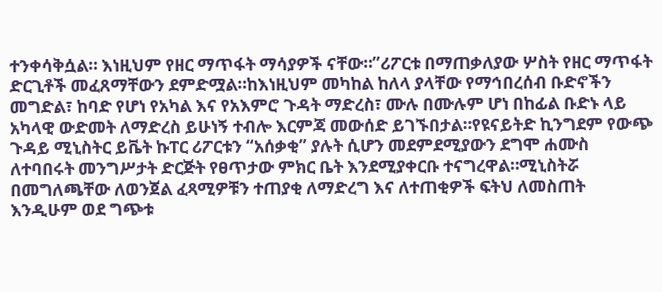ተንቀሳቅሷል። እነዚህም የዘር ማጥፋት ማሳያዎች ናቸው።”ሪፖርቱ በማጠቃለያው ሦስት የዘር ማጥፋት ድርጊቶች መፈጸማቸውን ደምድሟል።ከእነዚህም መካከል ከለላ ያላቸው የማኅበረሰብ ቡድኖችን መግድል፣ ከባድ የሆነ የአካል እና የአእምሮ ጉዳት ማድረስ፣ ሙሉ በሙሉም ሆነ በከፊል ቡድኑ ላይ አካላዊ ውድመት ለማድረስ ይሁነኝ ተብሎ እርምጃ መውሰድ ይገኙበታል።የዩናይትድ ኪንግደም የውጭ ጉዳይ ሚኒስትር ይቬት ኩፐር ሪፖርቱን “አሰቃቂ” ያሉት ሲሆን መደምደሚያውን ደግሞ ሐሙስ ለተባበሩት መንግሥታት ድርጅት የፀጥታው ምክር ቤት እንደሚያቀርቡ ተናግረዋል።ሚኒስትሯ በመግለጫቸው ለወንጀል ፈጻሚዎቹን ተጠያቂ ለማድረግ እና ለተጠቂዎች ፍትህ ለመስጠት እንዲሁም ወደ ግጭቱ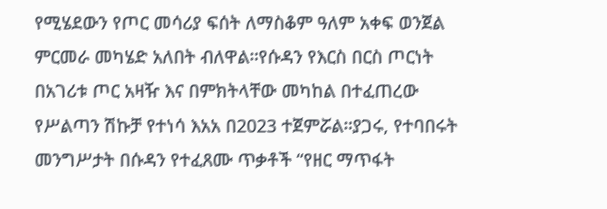የሚሄደውን የጦር መሳሪያ ፍሰት ለማስቆም ዓለም አቀፍ ወንጀል ምርመራ መካሄድ አለበት ብለዋል።የሱዳን የእርስ በርስ ጦርነት በአገሪቱ ጦር አዛዥ እና በምክትላቸው መካከል በተፈጠረው የሥልጣን ሽኩቻ የተነሳ እአአ በ2023 ተጀምሯል።ያጋሩ, የተባበሩት መንግሥታት በሱዳን የተፈጸሙ ጥቃቶች “የዘር ማጥፋት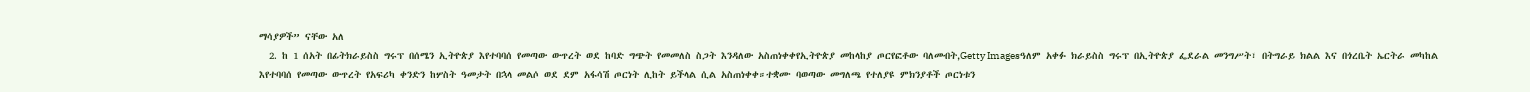ማሳያዎች” ናቸው አለ
  2. ከ 1 ሰአት በፊትክራይስስ ግሩፕ በሰሜን ኢትዮጵያ እየተባባሰ የመጣው ውጥረት ወደ ከባድ ግጭት የመመለስ ስጋት እንዳለው አስጠነቀቀየኢትዮጵያ መከላከያ ጦርየፎቶው ባለመብት,Getty Imagesዓለም አቀፉ ክራይስስ ግሩፕ በኢትዮጵያ ፌደራል መንግሥት፣ በትግራይ ክልል እና በጎረቤት ኤርትራ መካከል እየተባባሰ የመጣው ውጥረት የአፍሪካ ቀንድን ከሦስት ዓመታት በኋላ መልሶ ወደ ደም አፋሳሽ ጦርነት ሊከት ይችላል ሲል አስጠነቀቀ።ተቋሙ ባወጣው መግለጫ የተለያዩ ምክንያቶች ጦርነቱን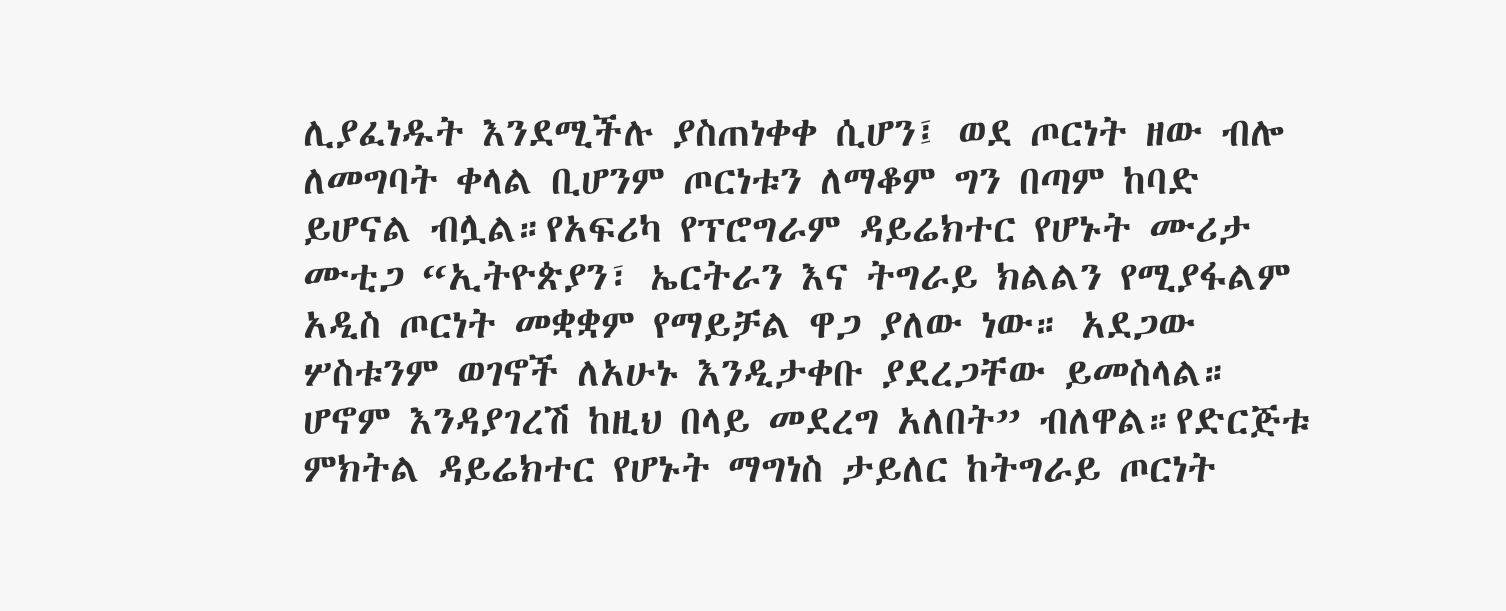ሊያፈነዱት እንደሚችሉ ያስጠነቀቀ ሲሆን፤ ወደ ጦርነት ዘው ብሎ ለመግባት ቀላል ቢሆንም ጦርነቱን ለማቆም ግን በጣም ከባድ ይሆናል ብሏል።የአፍሪካ የፕሮግራም ዳይሬክተር የሆኑት ሙሪታ ሙቲጋ “ኢትዮጵያን፣ ኤርትራን እና ትግራይ ክልልን የሚያፋልም አዲስ ጦርነት መቋቋም የማይቻል ዋጋ ያለው ነው። አደጋው ሦስቱንም ወገኖች ለአሁኑ እንዲታቀቡ ያደረጋቸው ይመስላል። ሆኖም እንዳያገረሽ ከዚህ በላይ መደረግ አለበት” ብለዋል።የድርጅቱ ምክትል ዳይሬክተር የሆኑት ማግነስ ታይለር ከትግራይ ጦርነት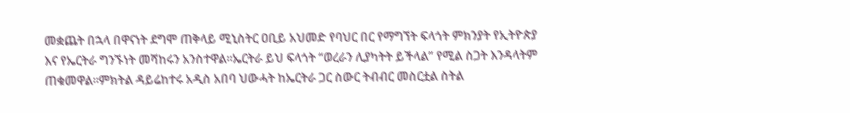መቋጨት በኋላ በዋናነት ደግሞ ጠቅላይ ሚኒስትር ዐቢይ አህመድ የባህር በር የማግኘት ፍላጎት ምክንያት የኢትዮጵያ እና የኤርትራ ግንኙነት መሻከሩን አንስተዋል።ኤርትራ ይህ ፍላጎት “ወረራን ሊያካትት ይችላል” የሚል ስጋት እንዳላትም ጠቁመዋል።ምክትል ዳይሬከተሩ አዲስ አበባ ህውሓት ከኤርትራ ጋር ስውር ትብብር መስርቷል ስትል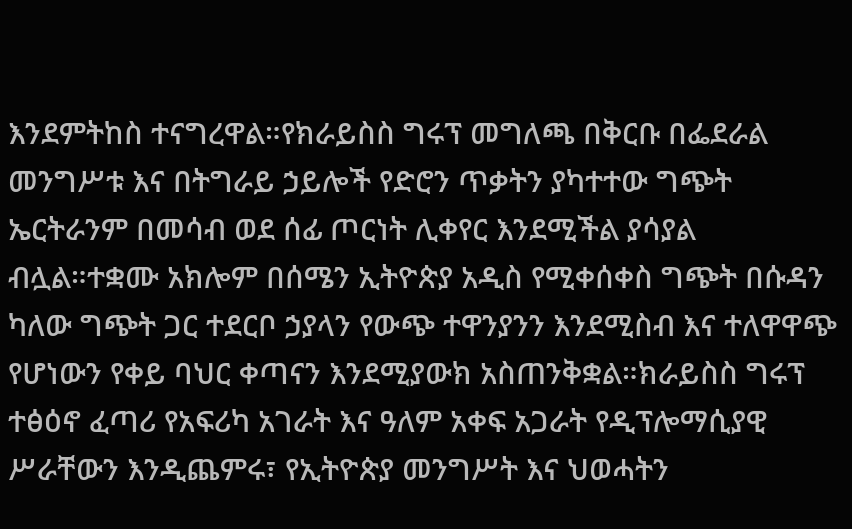እንደምትከስ ተናግረዋል።የክራይስስ ግሩፕ መግለጫ በቅርቡ በፌደራል መንግሥቱ እና በትግራይ ኃይሎች የድሮን ጥቃትን ያካተተው ግጭት ኤርትራንም በመሳብ ወደ ሰፊ ጦርነት ሊቀየር እንደሚችል ያሳያል ብሏል።ተቋሙ አክሎም በሰሜን ኢትዮጵያ አዲስ የሚቀሰቀስ ግጭት በሱዳን ካለው ግጭት ጋር ተደርቦ ኃያላን የውጭ ተዋንያንን እንደሚስብ እና ተለዋዋጭ የሆነውን የቀይ ባህር ቀጣናን እንደሚያውክ አስጠንቅቋል።ክራይስስ ግሩፕ ተፅዕኖ ፈጣሪ የአፍሪካ አገራት እና ዓለም አቀፍ አጋራት የዲፕሎማሲያዊ ሥራቸውን እንዲጨምሩ፣ የኢትዮጵያ መንግሥት እና ህወሓትን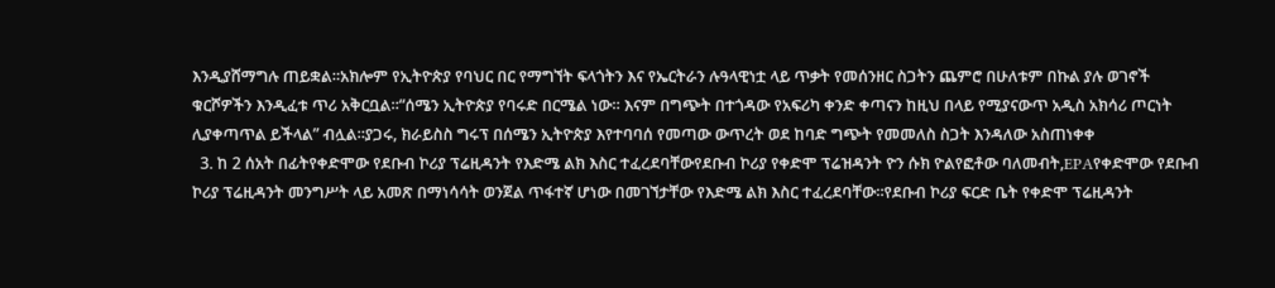እንዲያሸማግሉ ጠይቋል።አክሎም የኢትዮጵያ የባህር በር የማግኘት ፍላጎትን እና የኤርትራን ሉዓላዊነቷ ላይ ጥቃት የመሰንዘር ስጋትን ጨምሮ በሁለቱም በኩል ያሉ ወገኖች ቁርሾዎችን እንዲፈቱ ጥሪ አቅርቧል።“ሰሜን ኢትዮጵያ የባሩድ በርሜል ነው። እናም በግጭት በተጎዳው የአፍሪካ ቀንድ ቀጣናን ከዚህ በላይ የሚያናውጥ አዲስ አክሳሪ ጦርነት ሊያቀጣጥል ይችላል” ብሏል።ያጋሩ, ክራይስስ ግሩፕ በሰሜን ኢትዮጵያ እየተባባሰ የመጣው ውጥረት ወደ ከባድ ግጭት የመመለስ ስጋት እንዳለው አስጠነቀቀ
  3. ከ 2 ሰአት በፊትየቀድሞው የደቡብ ኮሪያ ፕሬዚዳንት የእድሜ ልክ እስር ተፈረደባቸውየደቡብ ኮሪያ የቀድሞ ፕሬዝዳንት ዮን ሱክ ዮልየፎቶው ባለመብት,EPAየቀድሞው የደቡብ ኮሪያ ፕሬዚዳንት መንግሥት ላይ አመጽ በማነሳሳት ወንጀል ጥፋተኛ ሆነው በመገኘታቸው የእድሜ ልክ እስር ተፈረደባቸው።የደቡብ ኮሪያ ፍርድ ቤት የቀድሞ ፕሬዚዳንት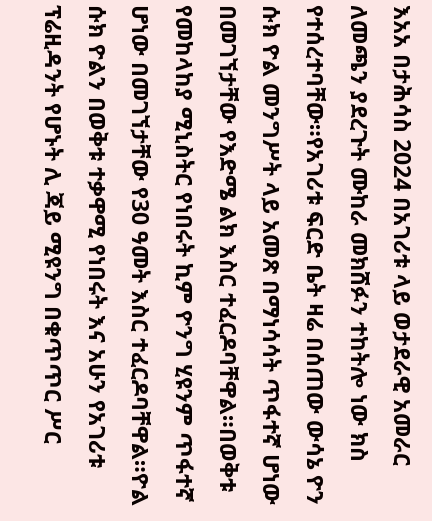እአአ በታሕሳስ 2024 በአገሪቱ ላይ ወታደራዊ አመራር ለመጫን ያደረጉት ሙከራ መክሸፉን ተከትሎ ነው ክስ የተሰረተባቸው።የአገሪቱ ፍርድ ቤት ዛሬ በሰጠው ውሳኔ ዮን ሱክ ዮል መንግሥት ላይ አመጽ በማነሳሳት ጥፋተኛ ሆነው በመገኘታቸው የእድሜ ልክ እስር ተፈርዶባቸዋል።በወቅቱ የመከላከያ ሚኒስትር የነበሩት ኪም ዮንግ ሂዩንም ጥፋተኛ ሆነው በመገኘታቸው የ30 ዓመት እስር ተፈርዶባቸዋል።ዮል ሱክ ዮልን በወቅቱ ተቃዋሚ የነበሩት እና አሁን የአገሪቱ ፕሬዚዳንት የሆኑት ሊ ጃይ ሚዩንግ በቁጥጥር ሥር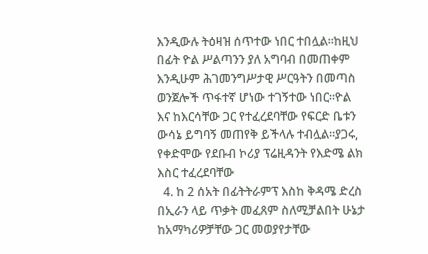እንዲውሉ ትዕዛዝ ሰጥተው ነበር ተበሏል።ከዚህ በፊት ዮል ሥልጣንን ያለ አግባብ በመጠቀም እንዲሁም ሕገመንግሥታዊ ሥርዓትን በመጣስ ወንጀሎች ጥፋተኛ ሆነው ተገኝተው ነበር።ዮል እና ከእርሳቸው ጋር የተፈረደባቸው የፍርድ ቤቱን ውሳኔ ይግባኝ መጠየቅ ይችላሉ ተብሏል።ያጋሩ, የቀድሞው የደቡብ ኮሪያ ፕሬዚዳንት የእድሜ ልክ እስር ተፈረደባቸው
  4. ከ 2 ሰአት በፊትትራምፕ እስከ ቅዳሜ ድረስ በኢራን ላይ ጥቃት መፈጸም ስለሚቻልበት ሁኔታ ከአማካሪዎቻቸው ጋር መወያየታቸው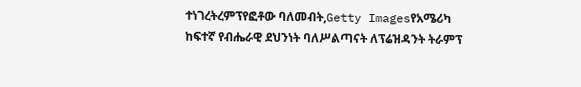ተነገረትረምፕየፎቶው ባለመብት,Getty Imagesየአሜሪካ ከፍተኛ የብሔራዊ ደህንነት ባለሥልጣናት ለፕሬዝዳንት ትራምፕ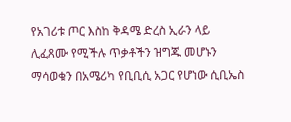የአገሪቱ ጦር እስከ ቅዳሜ ድረስ ኢራን ላይ ሊፈጸሙ የሚችሉ ጥቃቶችን ዝግጁ መሆኑን ማሳወቁን በአሜሪካ የቢቢሲ አጋር የሆነው ሲቢኤስ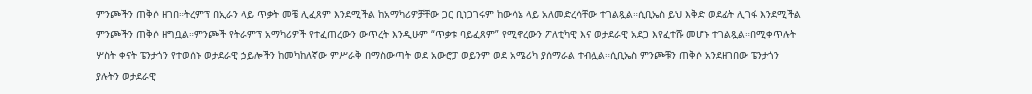ምንጮችን ጠቅሶ ዘገበ።ትረምፕ በኢራን ላይ ጥቃት መቼ ሊፈጸም እንደሚችል ከአማካሪዎቻቸው ጋር ቢነጋገሩም ከውሳኔ ላይ አለመድረሳቸው ተገልጿል።ሲቢኤስ ይህ እቅድ ወደፊት ሊገፋ እንደሚችል ምንጮችን ጠቅሶ ዘግቧል።ምንጮች የትራምፕ አማካሪዎች የተፈጠረውን ውጥረት እንዲሁም “ጥቃቱ ባይፈጸም” የሚኖረውን ፖለቲካዊ እና ወታደራዊ አደጋ እየፈተሹ መሆኑ ተገልጿል።በሚቀጥሉት ሦስት ቀናት ፔንታጎን የተወሰኑ ወታደራዊ ኃይሎችን ከመካከለኛው ምሥራቅ በማስውጣት ወደ አውሮፓ ወይንም ወደ አሜሪካ ያሰማራል ተብሏል።ሲቢኤስ ምንጮቹን ጠቅሶ አንደዘገበው ፔንታጎን ያሉትን ወታደራዊ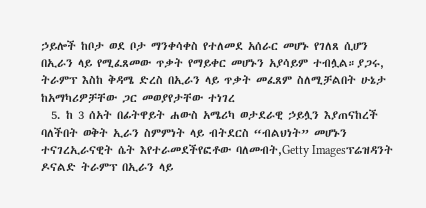ኃይሎች ከቦታ ወደ ቦታ ማንቀሳቀስ የተለመደ አሰራር መሆኑ የገለጸ ሲሆን በኢራን ላይ የሚፈጸመው ጥቃት የማይቀር መሆኑን አያሳይም ተብሏል።ያጋሩ, ትራምፕ እስከ ቅዳሜ ድረስ በኢራን ላይ ጥቃት መፈጸም ስለሚቻልበት ሁኔታ ከአማካሪዎቻቸው ጋር መወያየታቸው ተነገረ
  5. ከ 3 ሰአት በፊትዋይት ሐውስ አሜሪካ ወታደራዊ ኃይሏን እያጠናከረች ባለችበት ወቅት ኢራን ስምምነት ላይ ብትደርስ “ብልህነት” መሆኑን ተናገረኢራናዊት ሴት እየተራመደችየፎቶው ባለመብት,Getty Imagesፕሬዝዳንት ዶናልድ ትራምፕ በኢራን ላይ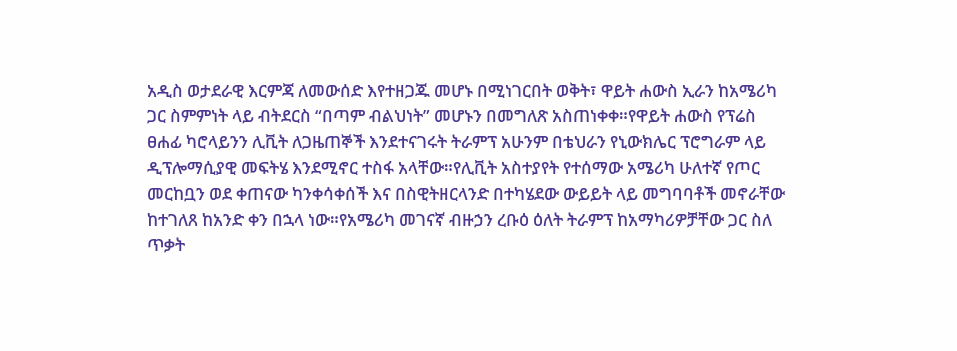አዲስ ወታደራዊ እርምጃ ለመውሰድ እየተዘጋጁ መሆኑ በሚነገርበት ወቅት፣ ዋይት ሐውስ ኢራን ከአሜሪካ ጋር ስምምነት ላይ ብትደርስ “በጣም ብልህነት” መሆኑን በመግለጽ አስጠነቀቀ።የዋይት ሐውስ የፕሬስ ፀሐፊ ካሮላይንን ሊቪት ለጋዜጠኞች እንደተናገሩት ትራምፕ አሁንም በቴህራን የኒውክሌር ፕሮግራም ላይ ዲፕሎማሲያዊ መፍትሄ እንደሚኖር ተስፋ አላቸው።የሊቪት አስተያየት የተሰማው አሜሪካ ሁለተኛ የጦር መርከቧን ወደ ቀጠናው ካንቀሳቀሰች እና በስዊትዘርላንድ በተካሄደው ውይይት ላይ መግባባቶች መኖራቸው ከተገለጸ ከአንድ ቀን በኋላ ነው።የአሜሪካ መገናኛ ብዙኃን ረቡዕ ዕለት ትራምፕ ከአማካሪዎቻቸው ጋር ስለ ጥቃት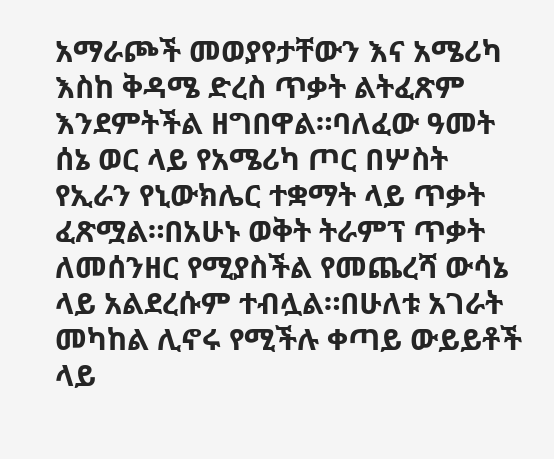አማራጮች መወያየታቸውን እና አሜሪካ እስከ ቅዳሜ ድረስ ጥቃት ልትፈጽም እንደምትችል ዘግበዋል።ባለፈው ዓመት ሰኔ ወር ላይ የአሜሪካ ጦር በሦስት የኢራን የኒውክሌር ተቋማት ላይ ጥቃት ፈጽሟል።በአሁኑ ወቅት ትራምፕ ጥቃት ለመሰንዘር የሚያስችል የመጨረሻ ውሳኔ ላይ አልደረሱም ተብሏል።በሁለቱ አገራት መካከል ሊኖሩ የሚችሉ ቀጣይ ውይይቶች ላይ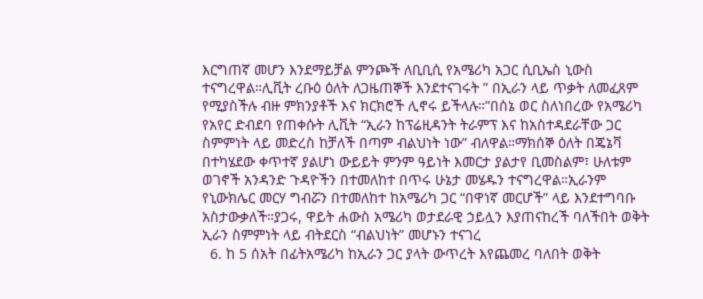እርግጠኛ መሆን እንደማይቻል ምንጮች ለቢቢሲ የአሜሪካ አጋር ሲቢኤስ ኒውስ ተናግረዋል።ሊቪት ረቡዕ ዕለት ለጋዜጠኞች እንደተናገሩት ” በኢራን ላይ ጥቃት ለመፈጸም የሚያስችሉ ብዙ ምክንያቶች እና ክርክሮች ሊኖሩ ይችላሉ።”በሰኔ ወር ስለነበረው የአሜሪካ የአየር ድብደባ የጠቀሱት ሊቪት “ኢራን ከፕሬዚዳንት ትራምፕ እና ከአስተዳደራቸው ጋር ስምምነት ላይ መድረስ ከቻለች በጣም ብልህነት ነው” ብለዋል።ማክሰኞ ዕለት በጄኔቫ በተካሄደው ቀጥተኛ ያልሆነ ውይይት ምንም ዓይነት እመርታ ያልታየ ቢመስልም፣ ሁለቱም ወገኖች አንዳንድ ጉዳዮችን በተመለከተ በጥሩ ሁኔታ መሄዱን ተናግረዋል።ኢራንም የኒውክሌር መርሃ ግብሯን በተመለከተ ከአሜሪካ ጋር “በዋነኛ መርሆች” ላይ እንደተግባቡ አስታውቃለች።ያጋሩ, ዋይት ሐውስ አሜሪካ ወታደራዊ ኃይሏን እያጠናከረች ባለችበት ወቅት ኢራን ስምምነት ላይ ብትደርስ “ብልህነት” መሆኑን ተናገረ
  6. ከ 5 ሰአት በፊትአሜሪካ ከኢራን ጋር ያላት ውጥረት እየጨመረ ባለበት ወቅት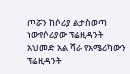ጦሯን ከሶሪያ ልታስወጣ ነውየሶሪያው ፕሬዚዳንት አህመድ አል ሻራ የአሜሪካውን ፕሬዚዳንት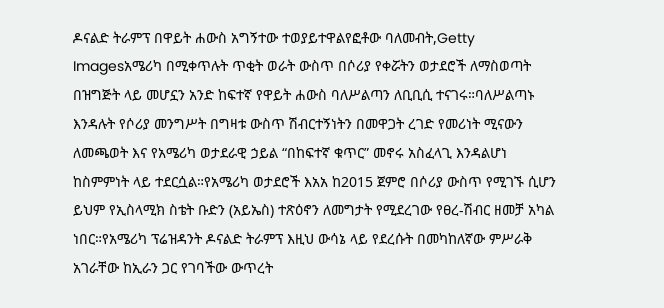ዶናልድ ትራምፕ በዋይት ሐውስ አግኝተው ተወያይተዋልየፎቶው ባለመብት,Getty Imagesአሜሪካ በሚቀጥሉት ጥቂት ወራት ውስጥ በሶሪያ የቀሯትን ወታደሮች ለማስወጣት በዝግጅት ላይ መሆኗን አንድ ከፍተኛ የዋይት ሐውስ ባለሥልጣን ለቢቢሲ ተናገሩ።ባለሥልጣኑ እንዳሉት የሶሪያ መንግሥት በግዛቱ ውስጥ ሽብርተኝነትን በመዋጋት ረገድ የመሪነት ሚናውን ለመጫወት እና የአሜሪካ ወታደራዊ ኃይል “በከፍተኛ ቁጥር” መኖሩ አስፈላጊ እንዳልሆነ ከስምምነት ላይ ተደርሷል።የአሜሪካ ወታደሮች እአአ ከ2015 ጀምሮ በሶሪያ ውስጥ የሚገኙ ሲሆን ይህም የኢስላሚክ ስቴት ቡድን (አይኤስ) ተጽዕኖን ለመግታት የሚደረገው የፀረ-ሽብር ዘመቻ አካል ነበር።የአሜሪካ ፕሬዝዳንት ዶናልድ ትራምፕ እዚህ ውሳኔ ላይ የደረሱት በመካከለኛው ምሥራቅ አገራቸው ከኢራን ጋር የገባችው ውጥረት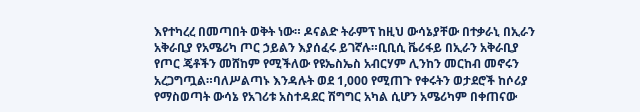እየተካረረ በመጣበት ወቅት ነው። ዶናልድ ትራምፕ ከዚህ ውሳኔያቸው በተቃራኒ በኢራን አቅራቢያ የአሜሪካ ጦር ኃይልን እያሰፈሩ ይገኛሉ።ቢቢሲ ቬሪፋይ በኢራን አቅራቢያ የጦር ጄቶችን መሸከም የሚችለው የዩኤስኤስ አብርሃም ሊንከን መርከብ መኖሩን አረጋግጧል።ባለሥልጣኑ እንዳሉት ወደ 1,000 የሚጠጉ የቀሩትን ወታደሮች ከሶሪያ የማስወጣት ውሳኔ የአገሪቱ አስተዳደር ሽግግር አካል ሲሆን አሜሪካም በቀጠናው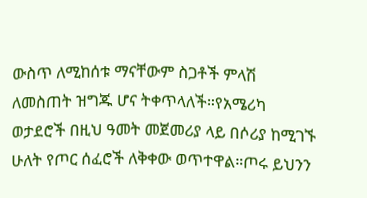ውስጥ ለሚከሰቱ ማናቸውም ስጋቶች ምላሽ ለመስጠት ዝግጁ ሆና ትቀጥላለች።የአሜሪካ ወታደሮች በዚህ ዓመት መጀመሪያ ላይ በሶሪያ ከሚገኙ ሁለት የጦር ሰፈሮች ለቅቀው ወጥተዋል።ጦሩ ይህንን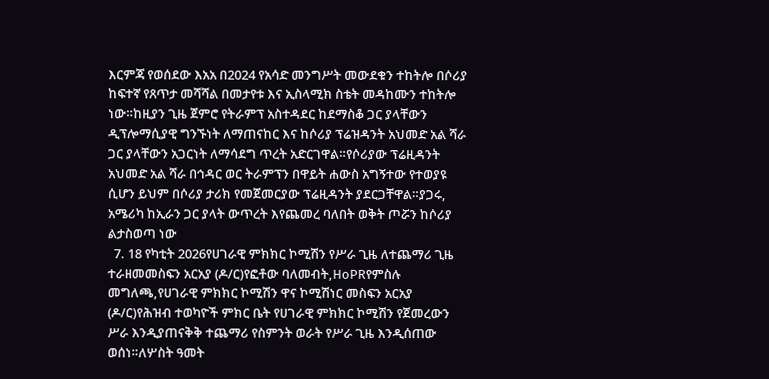እርምጃ የወሰደው እአአ በ2024 የአሳድ መንግሥት መውደቁን ተከትሎ በሶሪያ ከፍተኛ የጸጥታ መሻሻል በመታየቱ እና ኢስላሚክ ስቴት መዳከሙን ተከትሎ ነው።ከዚያን ጊዜ ጀምሮ የትራምፕ አስተዳደር ከደማስቆ ጋር ያላቸውን ዲፕሎማሲያዊ ግንኙነት ለማጠናከር እና ከሶሪያ ፕሬዝዳንት አህመድ አል ሻራ ጋር ያላቸውን አጋርነት ለማሳደግ ጥረት አድርገዋል።የሶሪያው ፕሬዚዳንት አህመድ አል ሻራ በኅዳር ወር ትራምፕን በዋይት ሐውስ አግኝተው የተወያዩ ሲሆን ይህም በሶሪያ ታሪክ የመጀመርያው ፕሬዚዳንት ያደርጋቸዋል።ያጋሩ, አሜሪካ ከኢራን ጋር ያላት ውጥረት እየጨመረ ባለበት ወቅት ጦሯን ከሶሪያ ልታስወጣ ነው
  7. 18 የካቲት 2026የሀገራዊ ምክክር ኮሚሽን የሥራ ጊዜ ለተጨማሪ ጊዜ ተራዘመመስፍን አርአያ (ዶ/ር)የፎቶው ባለመብት,HoPRየምስሉ መግለጫ,የሀገራዊ ምክክር ኮሚሽን ዋና ኮሚሽነር መስፍን አርአያ (ዶ/ር)የሕዝብ ተወካዮች ምክር ቤት የሀገራዊ ምክክር ኮሚሽን የጀመረውን ሥራ እንዲያጠናቅቅ ተጨማሪ የስምንት ወራት የሥራ ጊዜ እንዲሰጠው ወሰነ።ለሦስት ዓመት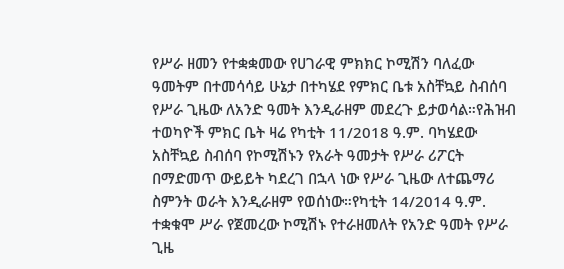የሥራ ዘመን የተቋቋመው የሀገራዊ ምክክር ኮሚሽን ባለፈው ዓመትም በተመሳሳይ ሁኔታ በተካሄደ የምክር ቤቱ አስቸኳይ ስብሰባ የሥራ ጊዜው ለአንድ ዓመት እንዲራዘም መደረጉ ይታወሳል።የሕዝብ ተወካዮች ምክር ቤት ዛሬ የካቲት 11/2018 ዓ.ም. ባካሄደው አስቸኳይ ስብሰባ የኮሚሽኑን የአራት ዓመታት የሥራ ሪፖርት በማድመጥ ውይይት ካደረገ በኋላ ነው የሥራ ጊዜው ለተጨማሪ ስምንት ወራት እንዲራዘም የወሰነው።የካቲት 14/2014 ዓ.ም. ተቋቁሞ ሥራ የጀመረው ኮሚሽኑ የተራዘመለት የአንድ ዓመት የሥራ ጊዜ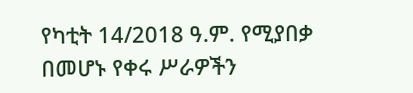የካቲት 14/2018 ዓ.ም. የሚያበቃ በመሆኑ የቀሩ ሥራዎችን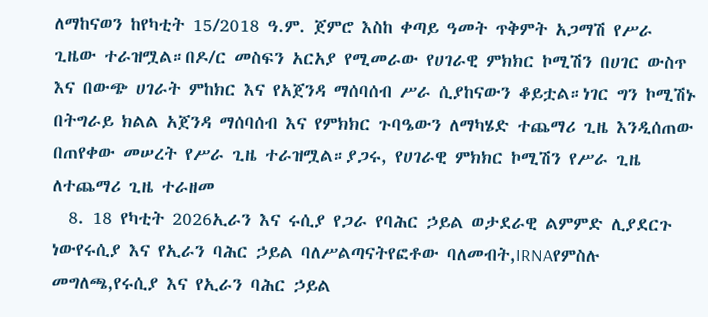ለማከናወን ከየካቲት 15/2018 ዓ.ም. ጀምሮ እስከ ቀጣይ ዓመት ጥቅምት አጋማሽ የሥራ ጊዜው ተራዝሟል።በዶ/ር መስፍን አርአያ የሚመራው የሀገራዊ ምክክር ኮሚሽን በሀገር ውስጥ እና በውጭ ሀገራት ምከክር እና የአጀንዳ ማሰባሰብ ሥራ ሲያከናውን ቆይቷል።ነገር ግን ኮሚሽኑ በትግራይ ክልል አጀንዳ ማሰባሰብ እና የምክክር ጉባዔውን ለማካሄድ ተጨማሪ ጊዜ እንዲሰጠው በጠየቀው መሠረት የሥራ ጊዜ ተራዝሟል።ያጋሩ, የሀገራዊ ምክክር ኮሚሽን የሥራ ጊዜ ለተጨማሪ ጊዜ ተራዘመ
  8. 18 የካቲት 2026ኢራን እና ሩሲያ የጋራ የባሕር ኃይል ወታደራዊ ልምምድ ሊያደርጉ ነውየሩሲያ እና የኢራን ባሕር ኃይል ባለሥልጣናትየፎቶው ባለመብት,IRNAየምስሉ መግለጫ,የሩሲያ እና የኢራን ባሕር ኃይል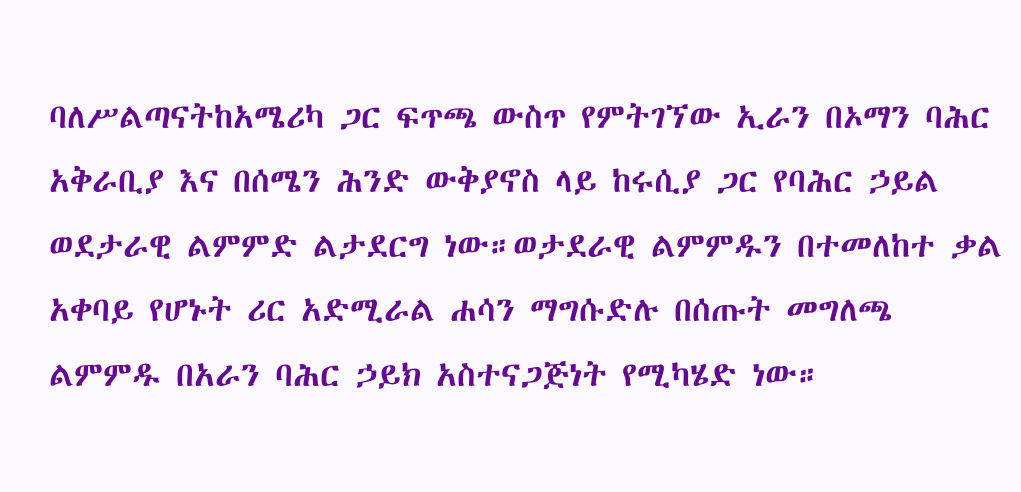ባለሥልጣናትከአሜሪካ ጋር ፍጥጫ ውስጥ የምትገኘው ኢራን በኦማን ባሕር አቅራቢያ እና በሰሜን ሕንድ ውቅያኖስ ላይ ከሩሲያ ጋር የባሕር ኃይል ወደታራዊ ልምምድ ልታደርግ ነው።ወታደራዊ ልምምዱን በተመለከተ ቃል አቀባይ የሆኑት ሪር አድሚራል ሐሳን ማግሱድሉ በሰጡት መግለጫ ልምምዱ በአራን ባሕር ኃይክ አስተናጋጅነት የሚካሄድ ነው።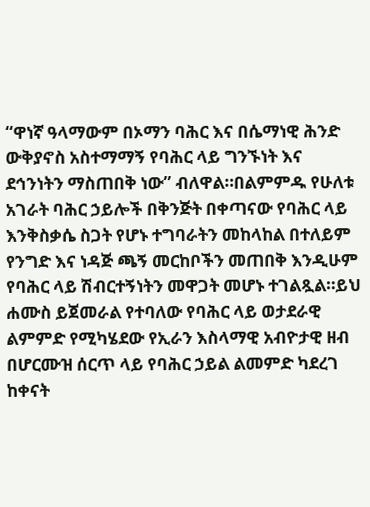“ዋነኛ ዓላማውም በኦማን ባሕር እና በሴማነዊ ሕንድ ውቅያኖስ አስተማማኝ የባሕር ላይ ግንኙነት እና ደኅንነትን ማስጠበቅ ነው” ብለዋል።በልምምዱ የሁለቱ አገራት ባሕር ኃይሎች በቅንጅት በቀጣናው የባሕር ላይ እንቅስቃሴ ስጋት የሆኑ ተግባራትን መከላከል በተለይም የንግድ እና ነዳጅ ጫኝ መርከቦችን መጠበቅ እንዲሁም የባሕር ላይ ሽብርተኝነትን መዋጋት መሆኑ ተገልጿል።ይህ ሐሙስ ይጀመራል የተባለው የባሕር ላይ ወታደራዊ ልምምድ የሚካሄደው የኢራን እስላማዊ አብዮታዊ ዘብ በሆርሙዝ ሰርጥ ላይ የባሕር ኃይል ልመምድ ካደረገ ከቀናት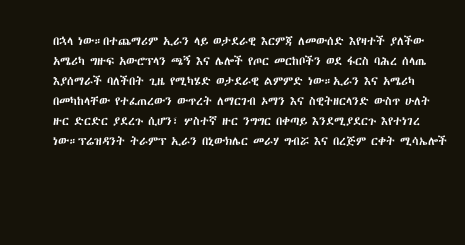በኋላ ነው።በተጨማሪም ኢራን ላይ ወታደራዊ እርምጃ ለመውሰድ እየዛተች ያለችው አሜሪካ ግዙፍ አውሮፕላን ጫኝ እና ሌሎች የጦር መርከቦችን ወደ ፋርስ ባሕረ ሰላጤ እያሰማራች ባለችበት ጊዜ የሚካሄድ ወታደራዊ ልምምድ ነው።ኢራን እና አሜሪካ በመካከላቸው የተፈጠረውን ውጥረት ለማርገብ ኦማን እና ስዊትዘርላንድ ውስጥ ሁለት ዙር ድርድር ያደረጉ ሲሆን፣ ሦስተኛ ዙር ንግግር በቀጣይ እንደሚያደርጉ እየተነገረ ነው።ፕሬዝዳንት ትራምፕ ኢራን በኒውክሌር መራሃ ግብሯ እና በረጅም ርቀት ሚሳኤሎች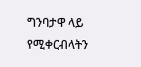ግንባታዋ ላይ የሚቀርብላትን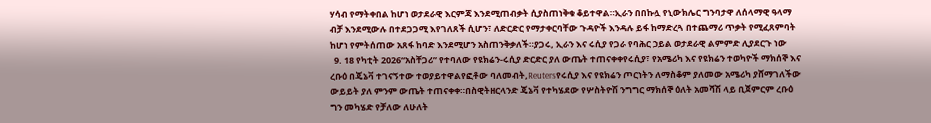ሃሳብ የማትቀበል ከሆነ ወታደራዊ እርምጃ እንደሚጠብቃት ሲያስጠነቅቁ ቆይተዋል።ኢራን በበኩሏ የኒውክሌር ግንባታዋ ለሰላማዊ ዓላማ ብቻ እንደሚውሉ በተደጋጋሚ እየገለጸች ሲሆን፣ ለድርድር የማታቀርባቸው ጉዳዮች እንዳሉ ይፋ ከማድረጓ በተጨማሪ ጥቃት የሚፈጸምባት ከሆነ የምትሰጠው አጸፋ ከባድ እንደሚሆን አስጠንቅቃለች።ያጋሩ, ኢራን እና ሩሲያ የጋራ የባሕር ኃይል ወታደራዊ ልምምድ ሊያደርጉ ነው
  9. 18 የካቲት 2026“አስቸጋሪ” የተባለው የዩክሬን-ሩሲያ ድርድር ያለ ውጤት ተጠናቀቀየሩሲያ፣ የአሜሪካ እና የዩክሬን ተወካዮች ማክሰኞ እና ረቡዕ በጄኔቫ ተገናኝተው ተወያይተዋልየፎቶው ባለመብት,Reutersየሩሲያ እና የዩክሬን ጦርነትን ለማስቆም ያለመው አሜሪካ ያሸማገለችው ውይይት ያለ ምንም ውጤት ተጠናቀቀ።በስዊትዘርላንድ ጄኔቫ የተካሄደው የሦስትዮሽ ንግግር ማክሰኞ ዕለት አመሻሽ ላይ ቢጀምርም ረቡዕ ግን መካሄድ የቻለው ለሁለት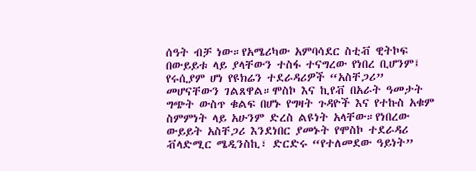ሰዓት ብቻ ነው።የአሜሪካው አምባሳደር ስቲቭ ዊትኮፍ በውይይቱ ላይ ያላቸውን ተስፋ ተናግረው የነበረ ቢሆንም፤ የሩሲያም ሆነ የዩክሬን ተደራዳሪዎች “አስቸጋሪ” መሆናቸውን ገልጸዋል።ሞስኮ እና ኪየቭ በአራት ዓመታት ግጭት ውስጥ ቁልፍ በሆኑ የግዛት ጉዳዮች እና የተኩስ አቁም ስምምነት ላይ አሁንም ድረስ ልዩነት አላቸው።የነበረው ውይይት አስቸጋሪ እንደነበር ያመኑት የሞስኮ ተደራዳሪ ቭላድሚር ሜዲንስኪ፣ ድርድሩ “የተለመደው ዓይነት”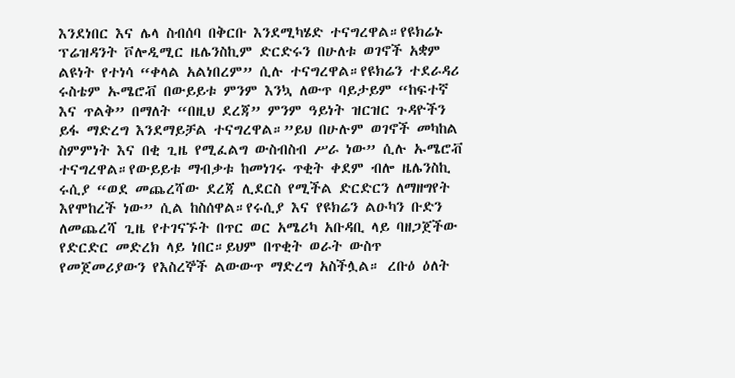እንደነበር እና ሌላ ስብሰባ በቅርቡ እንደሚካሄድ ተናግረዋል።የዩክሬኑ ፕሬዝዳንት ቮሎዲሚር ዜሌንስኪም ድርድሩን በሁለቱ ወገኖች አቋም ልዩነት የተነሳ “ቀላል አልነበረም” ሲሉ ተናግረዋል።የዩክሬን ተደራዳሪ ሩስቴም ኡሜሮቭ በውይይቱ ምንም እንኳ ለውጥ ባይታይም “ከፍተኛ እና ጥልቅ” በማለት “በዚህ ደረጃ” ምንም ዓይነት ዝርዝር ጉዳዮችን ይፋ ማድረግ እንደማይቻል ተናግረዋል።”ይህ በሁሉም ወገኖች መካከል ስምምነት እና በቂ ጊዜ የሚፈልግ ውስብስብ ሥራ ነው” ሲሉ ኡሜሮቭ ተናግረዋል።የውይይቱ ማብቃቱ ከመነገሩ ጥቂት ቀደም ብሎ ዜሌንስኪ ሩሲያ “ወደ መጨረሻው ደረጃ ሊደርስ የሚችል ድርድርን ለማዘግየት እየሞከረች ነው” ሲል ከስሰዋል።የሩሲያ እና የዩክሬን ልዑካን ቡድን ለመጨረሻ ጊዜ የተገናኙት በጥር ወር አሜሪካ አቡዳቢ ላይ ባዘጋጀችው የድርድር መድረክ ላይ ነበር።ይህም በጥቂት ወራት ውስጥ የመጀመሪያውን የእስረኞች ልውውጥ ማድረግ አስችሏል። ረቡዕ ዕለት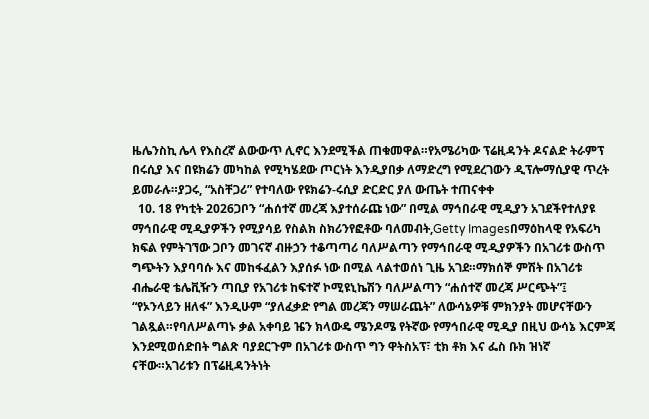ዜሌንስኪ ሌላ የእስረኛ ልውውጥ ሊኖር እንደሚችል ጠቁመዋል።የአሜሪካው ፕሬዚዳንት ዶናልድ ትራምፕ በሩሲያ እና በዩክሬን መካከል የሚካሄደው ጦርነት እንዲያበቃ ለማድረግ የሚደረገውን ዲፕሎማሲያዊ ጥረት ይመራሉ።ያጋሩ, “አስቸጋሪ” የተባለው የዩክሬን-ሩሲያ ድርድር ያለ ውጤት ተጠናቀቀ
  10. 18 የካቲት 2026ጋቦን “ሐሰተኛ መረጃ እያተሰራጩ ነው” በሚል ማኅበራዊ ሚዲያን አገደችየተለያዩ ማኅበራዊ ሚዲያዎችን የሚያሳይ የስልክ ስክሪንየፎቶው ባለመብት,Getty Imagesበማዕከላዊ የአፍሪካ ክፍል የምትገኘው ጋቦን መገናኛ ብዙኃን ተቆጣጣሪ ባለሥልጣን የማኅበራዊ ሚዲያዎችን በአገሪቱ ውስጥ ግጭትን እያባባሱ እና መከፋፈልን እያሰፉ ነው በሚል ላልተወሰነ ጊዜ አገደ።ማክሰኞ ምሽት በአገሪቱ ብሔራዊ ቴሌቪዥን ጣቢያ የአገሪቱ ከፍተኛ ኮሚዩኒኬሽን ባለሥልጣን “ሐሰተኛ መረጃ ሥርጭት”፤ “የኦንላይን ዘለፋ” እንዲሁም “ያለፈቃድ የግል መረጃን ማሠራጨት” ለውሳኔዎቹ ምክንያት መሆናቸውን ገልጿል።የባለሥልጣኑ ቃል አቀባይ ዤን ክላውዴ ሜንዶሜ የትኛው የማኅበራዊ ሚዲያ በዚህ ውሳኔ እርምጃ እንደሚወሰድበት ግልጽ ባያደርጉም በአገሪቱ ውስጥ ግን ዋትስአፕ፣ ቲክ ቶክ እና ፌስ ቡክ ዝነኛ ናቸው።አገሪቱን በፕሬዚዳንትነት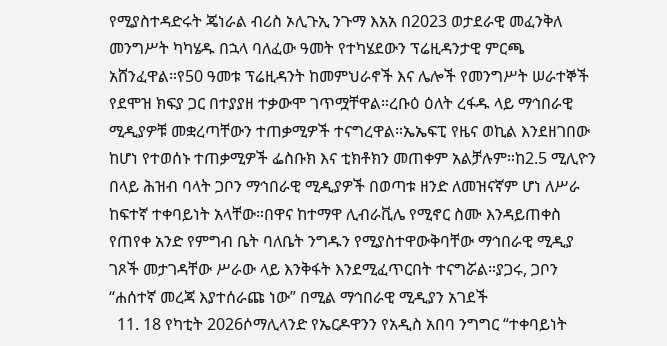የሚያስተዳድሩት ጄነራል ብሪስ ኦሊጉኢ ንጉማ እአአ በ2023 ወታደራዊ መፈንቅለ መንግሥት ካካሄዱ በኋላ ባለፈው ዓመት የተካሄደውን ፕሬዚዳንታዊ ምርጫ አሸንፈዋል።የ50 ዓመቱ ፕሬዚዳንት ከመምህራኖች እና ሌሎች የመንግሥት ሠራተኞች የደሞዝ ክፍያ ጋር በተያያዘ ተቃውሞ ገጥሟቸዋል።ረቡዕ ዕለት ረፋዱ ላይ ማኅበራዊ ሚዲያዎቹ መቋረጣቸውን ተጠቃሚዎች ተናግረዋል።ኤኤፍፒ የዜና ወኪል እንደዘገበው ከሆነ የተወሰኑ ተጠቃሚዎች ፌስቡክ እና ቲክቶክን መጠቀም አልቻሉም።ከ2.5 ሚሊዮን በላይ ሕዝብ ባላት ጋቦን ማኅበራዊ ሚዲያዎች በወጣቱ ዘንድ ለመዝናኛም ሆነ ለሥራ ከፍተኛ ተቀባይነት አላቸው።በዋና ከተማዋ ሊብራቪሌ የሚኖር ስሙ እንዳይጠቀስ የጠየቀ አንድ የምግብ ቤት ባለቤት ንግዱን የሚያስተዋውቅባቸው ማኅበራዊ ሚዲያ ገጾች መታገዳቸው ሥራው ላይ እንቅፋት እንደሚፈጥርበት ተናግሯል።ያጋሩ, ጋቦን “ሐሰተኛ መረጃ እያተሰራጩ ነው” በሚል ማኅበራዊ ሚዲያን አገደች
  11. 18 የካቲት 2026ሶማሊላንድ የኤርዶዋንን የአዲስ አበባ ንግግር “ተቀባይነት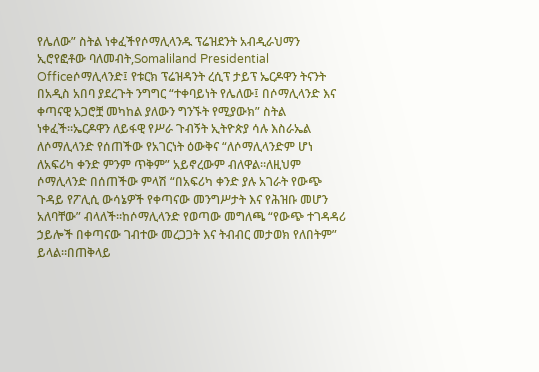የሌለው” ስትል ነቀፈችየሶማሊላንዱ ፕሬዝደንት አብዲራህማን ኢሮየፎቶው ባለመብት,Somaliland Presidential Officeሶማሊላንድ፤ የቱርክ ፕሬዝዳንት ረሲፕ ታይፕ ኤርዶዋን ትናንት በአዲስ አበባ ያደረጉት ንግግር “ተቀባይነት የሌለው፤ በሶማሊላንድ እና ቀጣናዊ አጋሮቿ መካከል ያለውን ግንኙት የሚያውክ” ስትል ነቀፈች።ኤርዶዋን ለይፋዊ የሥራ ጉብኝት ኢትዮጵያ ሳሉ እስራኤል ለሶማሊላንድ የሰጠችው የአገርነት ዕውቅና “ለሶማሊላንድም ሆነ ለአፍሪካ ቀንድ ምንም ጥቅም” አይኖረውም ብለዋል።ለዚህም ሶማሊላንድ በሰጠችው ምላሽ “በአፍሪካ ቀንድ ያሉ አገራት የውጭ ጉዳይ የፖሊሲ ውሳኔዎች የቀጣናው መንግሥታት እና የሕዝቡ መሆን አለባቸው” ብላለች።ከሶማሊላንድ የወጣው መግለጫ “የውጭ ተገዳዳሪ ኃይሎች በቀጣናው ገብተው መረጋጋት እና ትብብር መታወክ የለበትም” ይላል።በጠቅላይ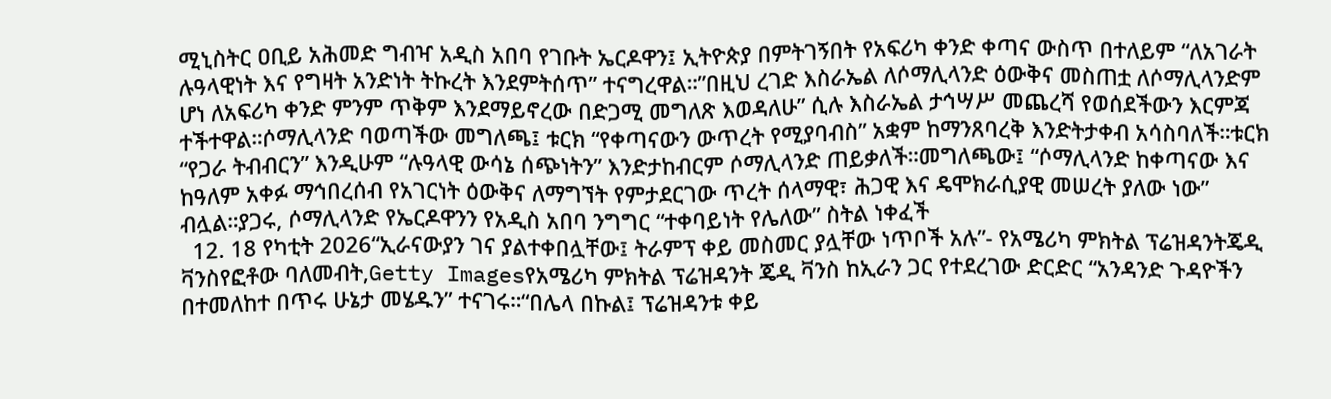ሚኒስትር ዐቢይ አሕመድ ግብዣ አዲስ አበባ የገቡት ኤርዶዋን፤ ኢትዮጵያ በምትገኝበት የአፍሪካ ቀንድ ቀጣና ውስጥ በተለይም “ለአገራት ሉዓላዊነት እና የግዛት አንድነት ትኩረት እንደምትሰጥ” ተናግረዋል።”በዚህ ረገድ እስራኤል ለሶማሊላንድ ዕውቅና መስጠቷ ለሶማሊላንድም ሆነ ለአፍሪካ ቀንድ ምንም ጥቅም እንደማይኖረው በድጋሚ መግለጽ እወዳለሁ” ሲሉ እስራኤል ታኅሣሥ መጨረሻ የወሰደችውን እርምጃ ተችተዋል።ሶማሊላንድ ባወጣችው መግለጫ፤ ቱርክ “የቀጣናውን ውጥረት የሚያባብስ” አቋም ከማንጸባረቅ እንድትታቀብ አሳስባለች።ቱርክ “የጋራ ትብብርን” እንዲሁም “ሉዓላዊ ውሳኔ ሰጭነትን” እንድታከብርም ሶማሊላንድ ጠይቃለች።መግለጫው፤ “ሶማሊላንድ ከቀጣናው እና ከዓለም አቀፉ ማኅበረሰብ የአገርነት ዕውቅና ለማግኘት የምታደርገው ጥረት ሰላማዊ፣ ሕጋዊ እና ዴሞክራሲያዊ መሠረት ያለው ነው” ብሏል።ያጋሩ, ሶማሊላንድ የኤርዶዋንን የአዲስ አበባ ንግግር “ተቀባይነት የሌለው” ስትል ነቀፈች
  12. 18 የካቲት 2026“ኢራናውያን ገና ያልተቀበሏቸው፤ ትራምፕ ቀይ መስመር ያሏቸው ነጥቦች አሉ”- የአሜሪካ ምክትል ፕሬዝዳንትጄዲ ቫንስየፎቶው ባለመብት,Getty Imagesየአሜሪካ ምክትል ፕሬዝዳንት ጄዲ ቫንስ ከኢራን ጋር የተደረገው ድርድር “አንዳንድ ጉዳዮችን በተመለከተ በጥሩ ሁኔታ መሄዱን” ተናገሩ።“በሌላ በኩል፤ ፕሬዝዳንቱ ቀይ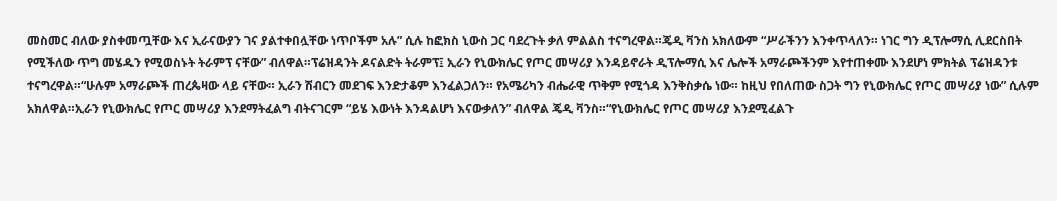መስመር ብለው ያስቀመጧቸው እና ኢራናውያን ገና ያልተቀበሏቸው ነጥቦችም አሉ” ሲሉ ከፎክስ ኒውስ ጋር ባደረጉት ቃለ ምልልስ ተናግረዋል።ጄዲ ቫንስ አክለውም “ሥራችንን እንቀጥላለን። ነገር ግን ዲፕሎማሲ ሊደርስበት የሚችለው ጥግ መሄዱን የሚወስኑት ትራምፕ ናቸው” ብለዋል።ፕሬዝዳንት ዶናልድት ትራምፕ፤ ኢራን የኒውክሌር የጦር መሣሪያ እንዳይኖራት ዲፕሎማሲ እና ሌሎች አማራጮችንም እየተጠቀሙ እንደሆነ ምክትል ፕሬዝዳንቱ ተናግረዋል።“ሁሉም አማራጮች ጠረጴዛው ላይ ናቸው። ኢራን ሽብርን መደገፍ እንድታቆም እንፈልጋለን። የአሜሪካን ብሔራዊ ጥቅም የሚጎዳ እንቅስቃሴ ነው። ከዚህ የበለጠው ስጋት ግን የኒውክሌር የጦር መሣሪያ ነው” ሲሉም አክለዋል።ኢራን የኒውክሌር የጦር መሣሪያ እንደማትፈልግ ብትናገርም “ይሄ እውነት እንዳልሆነ እናውቃለን” ብለዋል ጄዲ ቫንስ።“የኒውክሌር የጦር መሣሪያ እንደሚፈልጉ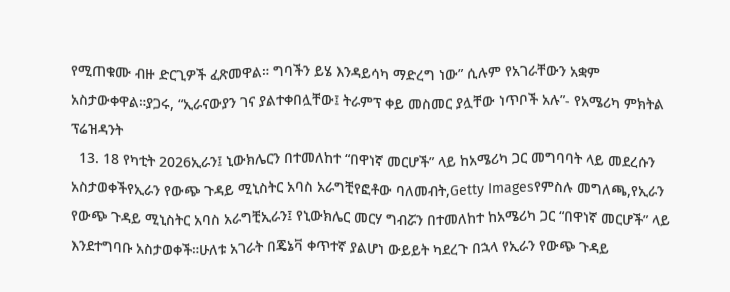የሚጠቁሙ ብዙ ድርጊዎች ፈጽመዋል። ግባችን ይሄ እንዳይሳካ ማድረግ ነው” ሲሉም የአገራቸውን አቋም አስታውቀዋል።ያጋሩ, “ኢራናውያን ገና ያልተቀበሏቸው፤ ትራምፕ ቀይ መስመር ያሏቸው ነጥቦች አሉ”- የአሜሪካ ምክትል ፕሬዝዳንት
  13. 18 የካቲት 2026ኢራን፤ ኒውክሌርን በተመለከተ “በዋነኛ መርሆች” ላይ ከአሜሪካ ጋር መግባባት ላይ መደረሱን አስታወቀችየኢራን የውጭ ጉዳይ ሚኒስትር አባስ አራግቺየፎቶው ባለመብት,Getty Imagesየምስሉ መግለጫ,የኢራን የውጭ ጉዳይ ሚኒስትር አባስ አራግቺኢራን፤ የኒውክሌር መርሃ ግብሯን በተመለከተ ከአሜሪካ ጋር “በዋነኛ መርሆች” ላይ እንደተግባቡ አስታወቀች።ሁለቱ አገራት በጄኔቫ ቀጥተኛ ያልሆነ ውይይት ካደረጉ በኋላ የኢራን የውጭ ጉዳይ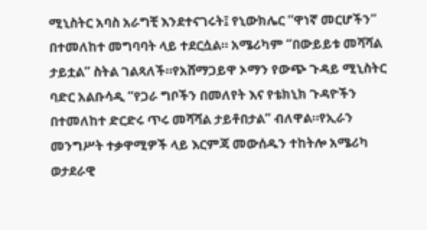ሚኒስትር አባስ አራግቺ እንደተናገሩት፤ የኒውክሌር “ዋነኛ መርሆችን” በተመለከተ መግባባት ላይ ተደርሷል። አሜሪካም “በውይይቱ መሻሻል ታይቷል” ስትል ገልጻለች።የአሸማጋይዋ ኦማን የውጭ ጉዳይ ሚኒስትር ባድር አልቡሳዲ “የጋራ ግቦችን በመለየት እና የቴክኒክ ጉዳዮችን በተመለከተ ድርድሩ ጥሩ መሻሻል ታይቶበታል” ብለዋል።የኢራን መንግሥት ተቃዋሚዎች ላይ እርምጃ መውሰዱን ተከትሎ አሜሪካ ወታደራዊ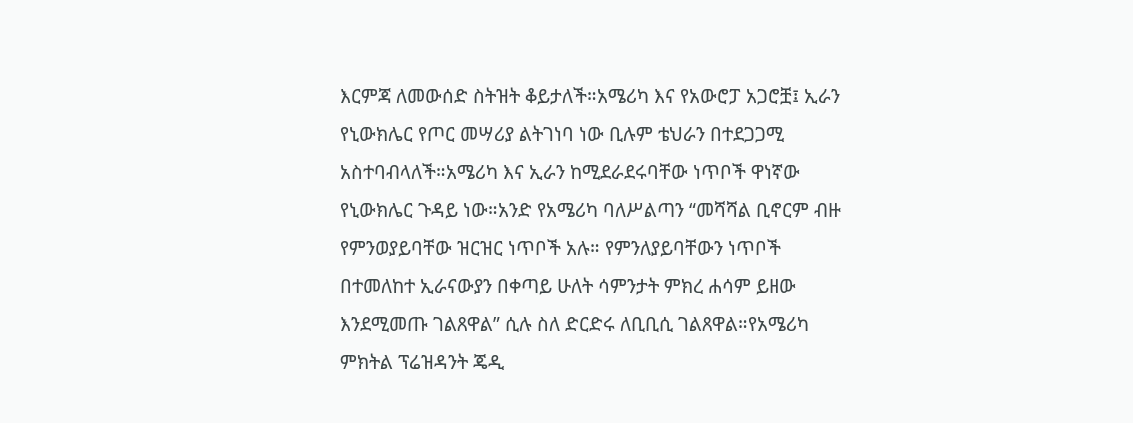እርምጃ ለመውሰድ ስትዝት ቆይታለች።አሜሪካ እና የአውሮፓ አጋሮቿ፤ ኢራን የኒውክሌር የጦር መሣሪያ ልትገነባ ነው ቢሉም ቴህራን በተደጋጋሚ አስተባብላለች።አሜሪካ እና ኢራን ከሚደራደሩባቸው ነጥቦች ዋነኛው የኒውክሌር ጉዳይ ነው።አንድ የአሜሪካ ባለሥልጣን “መሻሻል ቢኖርም ብዙ የምንወያይባቸው ዝርዝር ነጥቦች አሉ። የምንለያይባቸውን ነጥቦች በተመለከተ ኢራናውያን በቀጣይ ሁለት ሳምንታት ምክረ ሐሳም ይዘው እንደሚመጡ ገልጸዋል” ሲሉ ስለ ድርድሩ ለቢቢሲ ገልጸዋል።የአሜሪካ ምክትል ፕሬዝዳንት ጄዲ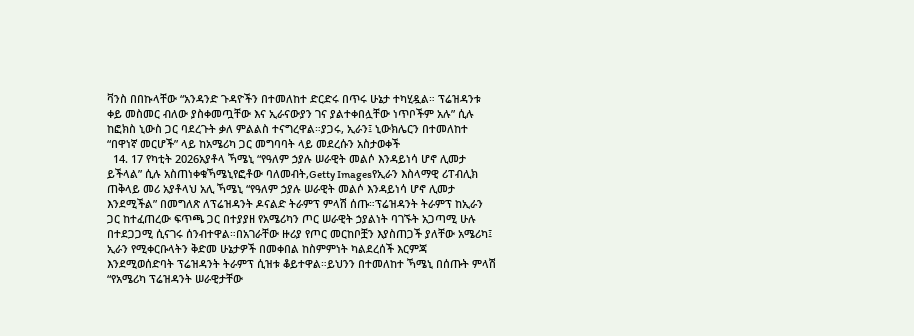ቫንስ በበኩላቸው “አንዳንድ ጉዳዮችን በተመለከተ ድርድሩ በጥሩ ሁኔታ ተካሂዷል። ፕሬዝዳንቱ ቀይ መስመር ብለው ያስቀመጧቸው እና ኢራናውያን ገና ያልተቀበሏቸው ነጥቦችም አሉ” ሲሉ ከፎክስ ኒውስ ጋር ባደረጉት ቃለ ምልልስ ተናግረዋል።ያጋሩ, ኢራን፤ ኒውክሌርን በተመለከተ “በዋነኛ መርሆች” ላይ ከአሜሪካ ጋር መግባባት ላይ መደረሱን አስታወቀች
  14. 17 የካቲት 2026አያቶላ ኻሜኒ “የዓለም ኃያሉ ሠራዊት መልሶ እንዳይነሳ ሆኖ ሊመታ ይችላል” ሲሉ አስጠነቀቁኻሜኒየፎቶው ባለመብት,Getty Imagesየኢራን እስላማዊ ሪፐብሊክ ጠቅላይ መሪ አያቶላህ አሊ ኻሜኒ “የዓለም ኃያሉ ሠራዊት መልሶ እንዳይነሳ ሆኖ ሊመታ እንደሚችል” በመግለጽ ለፕሬዝዳንት ዶናልድ ትራምፕ ምላሽ ሰጡ።ፕሬዝዳንት ትራምፕ ከኢራን ጋር ከተፈጠረው ፍጥጫ ጋር በተያያዘ የአሜሪካን ጦር ሠራዊት ኃያልነት ባገኙት አጋጣሚ ሁሉ በተደጋጋሚ ሲናገሩ ሰንብተዋል።በአገራቸው ዙሪያ የጦር መርከቦቿን እያስጠጋች ያለቸው አሜሪካ፤ ኢራን የሚቀርቡላትን ቅድመ ሁኔታዎች በመቀበል ከስምምነት ካልደረሰች እርምጃ እንደሚወሰድባት ፕሬዝዳንት ትራምፕ ሲዝቱ ቆይተዋል።ይህንን በተመለከተ ኻሜኒ በሰጡት ምላሽ “የአሜሪካ ፕሬዝዳንት ሠራዊታቸው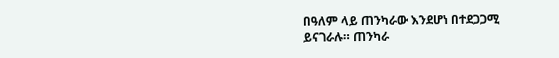በዓለም ላይ ጠንካራው እንደሆነ በተደጋጋሚ ይናገራሉ። ጠንካራ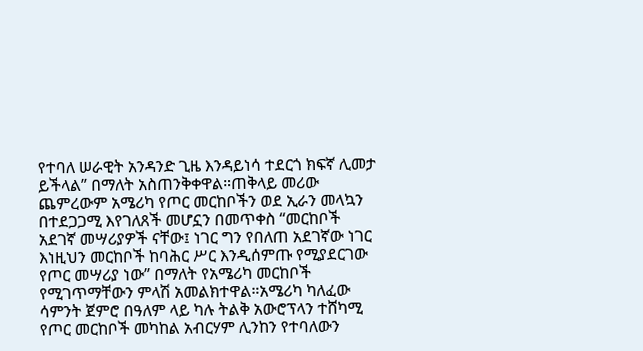የተባለ ሠራዊት አንዳንድ ጊዜ እንዳይነሳ ተደርጎ ክፍኛ ሊመታ ይችላል” በማለት አስጠንቅቀዋል።ጠቅላይ መሪው ጨምረውም አሜሪካ የጦር መርከቦችን ወደ ኢራን መላኳን በተደጋጋሚ እየገለጸች መሆኗን በመጥቀስ “መርከቦች አደገኛ መሣሪያዎች ናቸው፤ ነገር ግን የበለጠ አደገኛው ነገር እነዚህን መርከቦች ከባሕር ሥር እንዲሰምጡ የሚያደርገው የጦር መሣሪያ ነው” በማለት የአሜሪካ መርከቦች የሚገጥማቸውን ምላሽ አመልክተዋል።አሜሪካ ካለፈው ሳምንት ጀምሮ በዓለም ላይ ካሉ ትልቅ አውሮፕላን ተሸካሚ የጦር መርከቦች መካከል አብርሃም ሊንከን የተባለውን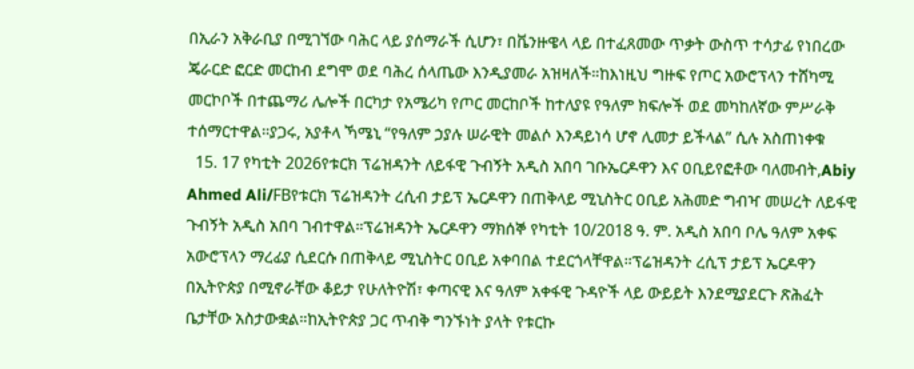በኢራን አቅራቢያ በሚገኘው ባሕር ላይ ያሰማራች ሲሆን፣ በቬንዙዌላ ላይ በተፈጸመው ጥቃት ውስጥ ተሳታፊ የነበረው ጄራርድ ፎርድ መርከብ ደግሞ ወደ ባሕረ ሰላጤው እንዲያመራ አዝዛለች።ከእነዚህ ግዙፍ የጦር አውሮፕላን ተሸካሚ መርኮቦች በተጨማሪ ሌሎች በርካታ የአሜሪካ የጦር መርከቦች ከተለያዩ የዓለም ክፍሎች ወደ መካከለኛው ምሥራቅ ተሰማርተዋል።ያጋሩ, አያቶላ ኻሜኒ “የዓለም ኃያሉ ሠራዊት መልሶ እንዳይነሳ ሆኖ ሊመታ ይችላል” ሲሉ አስጠነቀቁ
  15. 17 የካቲት 2026የቱርክ ፕሬዝዳንት ለይፋዊ ጉብኝት አዲስ አበባ ገቡኤርዶዋን እና ዐቢይየፎቶው ባለመብት,Abiy Ahmed Ali/FBየቱርክ ፕሬዝዳንት ረሲብ ታይፕ ኤርዶዋን በጠቅላይ ሚኒስትር ዐቢይ አሕመድ ግብዣ መሠረት ለይፋዊ ጉብኝት አዲስ አበባ ገብተዋል።ፕሬዝዳንት ኤርዶዋን ማክሰኞ የካቲት 10/2018 ዓ. ም. አዲስ አበባ ቦሌ ዓለም አቀፍ አውሮፕላን ማረፊያ ሲደርሱ በጠቅላይ ሚኒስትር ዐቢይ አቀባበል ተደርጎላቸዋል።ፕሬዝዳንት ረሲፕ ታይፕ ኤርዶዋን በኢትዮጵያ በሚኖራቸው ቆይታ የሁለትዮሽ፣ ቀጣናዊ እና ዓለም አቀፋዊ ጉዳዮች ላይ ውይይት እንደሚያደርጉ ጽሕፈት ቤታቸው አስታውቋል።ከኢትዮጵያ ጋር ጥብቅ ግንኙነት ያላት የቱርኩ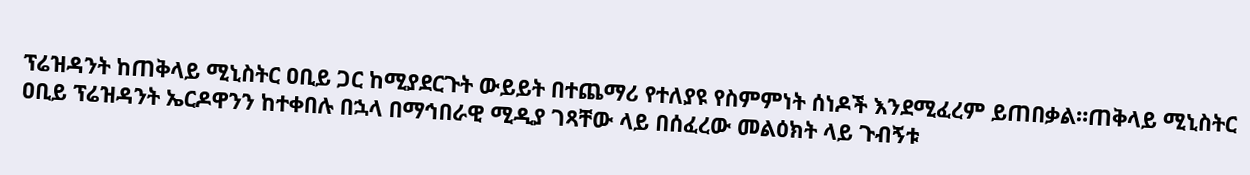ፕሬዝዳንት ከጠቅላይ ሚኒስትር ዐቢይ ጋር ከሚያደርጉት ውይይት በተጨማሪ የተለያዩ የስምምነት ሰነዶች እንደሚፈረም ይጠበቃል።ጠቅላይ ሚኒስትር ዐቢይ ፕሬዝዳንት ኤርዶዋንን ከተቀበሉ በኋላ በማኅበራዊ ሚዲያ ገጻቸው ላይ በሰፈረው መልዕክት ላይ ጉብኝቱ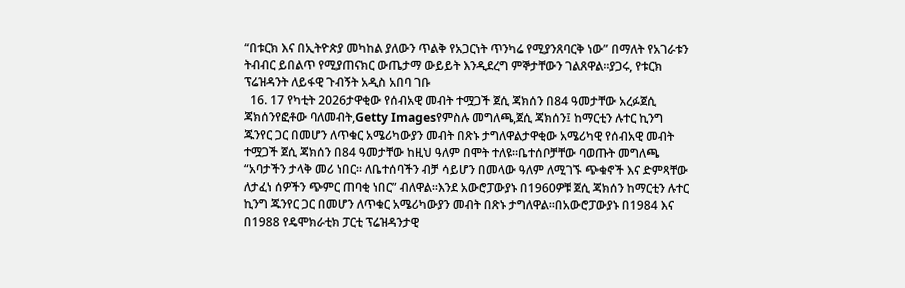“በቱርክ እና በኢትዮጵያ መካከል ያለውን ጥልቅ የአጋርነት ጥንካሬ የሚያንጸባርቅ ነው” በማለት የአገራቱን ትብብር ይበልጥ የሚያጠናክር ውጤታማ ውይይት እንዲደረግ ምኞታቸውን ገልጸዋል።ያጋሩ, የቱርክ ፕሬዝዳንት ለይፋዊ ጉብኝት አዲስ አበባ ገቡ
  16. 17 የካቲት 2026ታዋቂው የሰብአዊ መብት ተሟጋች ጀሲ ጃክሰን በ84 ዓመታቸው አረፉጀሲ ጃክሰንየፎቶው ባለመብት,Getty Imagesየምስሉ መግለጫ,ጀሲ ጃክሰን፤ ከማርቲን ሉተር ኪንግ ጁንየር ጋር በመሆን ለጥቁር አሜሪካውያን መብት በጽኑ ታግለዋልታዋቂው አሜሪካዊ የሰብአዊ መብት ተሟጋች ጀሲ ጃክሰን በ84 ዓመታቸው ከዚህ ዓለም በሞት ተለዩ።ቤተሰቦቻቸው ባወጡት መግለጫ “አባታችን ታላቅ መሪ ነበር። ለቤተሰባችን ብቻ ሳይሆን በመላው ዓለም ለሚገኙ ጭቁኖች እና ድምጻቸው ለታፈነ ሰዎችን ጭምር ጠባቂ ነበር” ብለዋል።እንደ አውሮፓውያኑ በ1960ዎቹ ጀሲ ጃክሰን ከማርቲን ሉተር ኪንግ ጁንየር ጋር በመሆን ለጥቁር አሜሪካውያን መብት በጽኑ ታግለዋል።በአውሮፓውያኑ በ1984 እና በ1988 የዴሞክራቲክ ፓርቲ ፕሬዝዳንታዊ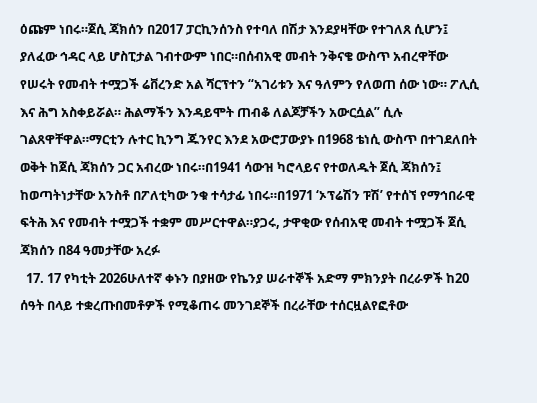ዕጩም ነበሩ።ጀሲ ጃክሰን በ2017 ፓርኪንሰንስ የተባለ በሽታ እንደያዛቸው የተገለጸ ሲሆን፤ ያለፈው ኅዳር ላይ ሆስፒታል ገብተውም ነበር።በሰብአዊ መብት ንቅናቄ ውስጥ አብረዋቸው የሠሩት የመብት ተሟጋች ሬቨረንድ አል ሻርፕተን “አገሪቱን እና ዓለምን የለወጠ ሰው ነው። ፖሊሲ እና ሕግ አስቀይሯል። ሕልማችን እንዳይሞት ጠብቆ ለልጆቻችን አውርሷል” ሲሉ ገልጸዋቸዋል።ማርቲን ሉተር ኪንግ ጁንየር እንደ አውሮፓውያኑ በ1968 ቴነሲ ውስጥ በተገደለበት ወቅት ከጀሲ ጃክሰን ጋር አብረው ነበሩ።በ1941 ሳውዝ ካሮላይና የተወለዱት ጀሲ ጃክሰን፤ ከወጣትነታቸው አንስቶ በፖለቲካው ንቁ ተሳታፊ ነበሩ።በ1971 ‘ኦፕሬሽን ፑሽ’ የተሰኘ የማኅበራዊ ፍትሕ እና የመብት ተሟጋች ተቋም መሥርተዋል።ያጋሩ, ታዋቂው የሰብአዊ መብት ተሟጋች ጀሲ ጃክሰን በ84 ዓመታቸው አረፉ
  17. 17 የካቲት 2026ሁለተኛ ቀኑን በያዘው የኬንያ ሠራተኞች አድማ ምክንያት በረራዎች ከ20 ሰዓት በላይ ተቋረጡበመቶዎች የሚቆጠሩ መንገደኞች በረራቸው ተሰርዟልየፎቶው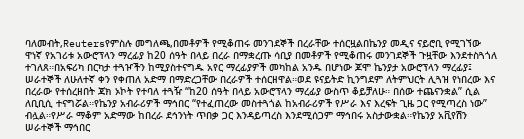ባለመብት,Reutersየምስሉ መግለጫ,በመቶዎች የሚቆጠሩ መንገደኞች በረራቸው ተሰርዟልበኬንያ መዲና ናይሮቢ የሚገኘው ዋነኛ የአገሪቱ አውሮፕላን ማረፊያ ከ20 ሰዓት በላይ በረራ በማቋረጡ ሳቢያ በመቶዎች የሚቆጠሩ መንገደኞች ጉዟቸው እንደተስጓጎለ ተገለጸ።በአፍሪካ በርካታ ተጓዦችን ከሚያስተናግዱ አየር ማረፊያዎች መካከል አንዱ በሆነው ጆሞ ኬንያታ አውሮፕላን ማረፊያ፤ ሠራተኞች ለሁለተኛ ቀን የቀጠለ አድማ በማድረጋቸው በረራዎች ተሰርዘዋል።ወደ ዩናይትድ ኪንግደም ለትምህርት ሊጓዝ የነበረው እና በረራው የተሰረዘበት ጃክ ኦኮት የተባለ ተጓዥ “ከ20 ሰዓት በላይ አውሮፕላን ማረፊያ ውስጥ ቆይቻለሁ። በሰው ተጨናንቋል” ሲል ለቢቢሲ ተናግሯል።የኬንያ አብራሪዎች ማኅበር “የተፈጠረው መስተጓጎል ከአብራሪዎች የሥራ እና እረፍት ጊዜ ጋር የሚጣረስ ነው” ብሏል።የሥራ ማቆም አድማው ከበረራ ደኅንነት ጥበቃ ጋር እንዳይጣረስ እንደሚሰጋም ማኅበሩ አስታውቋል።የኬንያ አቪየሽን ሠራተኞች ማኅበር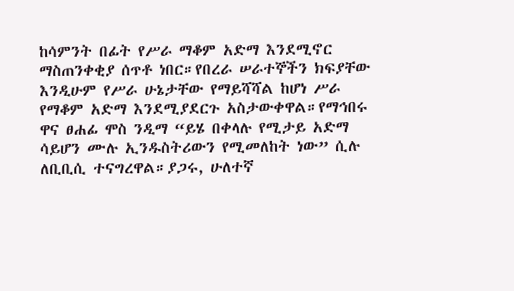ከሳምንት በፊት የሥራ ማቆም አድማ እንደሚኖር ማስጠንቀቂያ ሰጥቶ ነበር።የበረራ ሠራተኞችን ክፍያቸው እንዲሁም የሥራ ሁኔታቸው የማይሻሻል ከሆነ ሥራ የማቆም አድማ እንደሚያደርጉ አስታውቀዋል።የማኅበሩ ዋና ፀሐፊ ሞስ ንዲማ “ይሄ በቀላሉ የሚታይ አድማ ሳይሆን ሙሉ ኢንዱስትሪውን የሚመለከት ነው” ሲሉ ለቢቢሲ ተናግረዋል።ያጋሩ, ሁለተኛ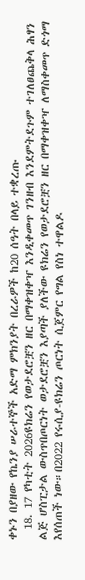ቀኑን በያዘው የኬንያ ሠራተኞች አድማ ምክንያት በረራዎች ከ20 ሰዓት በላይ ተቋረጡ
  18. 17 የካቲት 2026ዩክሬን የወታደሮቿን ዘር በማቀዝቀዣ እንዲቀመጥ ገንዘብ እንደምትደጉም ተገለፀጨቅላ ሕፃን ልጅ ሆስፒታል ውስጥበጦርነት ወታደሮቿን እያጣች ያለችው ዩክሬን የወታደሮቿን ዘር በማቀዝቀዣ ለማስቀመጥ ድጎማ እየሰጠች ነው።በ2022 የሩሲያ-ዩክሬን ጦርነት ሲጀምር የግል የስነ ተዋልዶ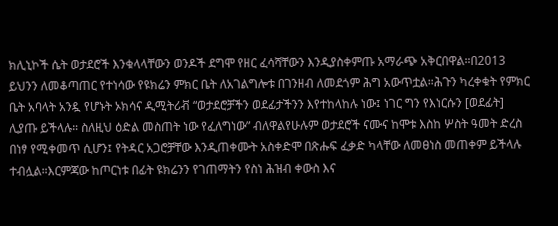ክሊኒኮች ሴት ወታደሮች እንቁላላቸውን ወንዶች ደግሞ የዘር ፈሳሻቸውን እንዲያስቀምጡ አማራጭ አቅርበዋል።በ2013 ይህንን ለመቆጣጠር የተነሳው የዩክሬን ምክር ቤት ለአገልግሎቱ በገንዘብ ለመደጎም ሕግ አውጥቷል።ሕጉን ካረቀቁት የምክር ቤት አባላት አንዷ የሆኑት ኦክሳና ዲሚትሪቭ “ወታደሮቻችን ወደፊታችንን እየተከላከሉ ነው፤ ነገር ግን የእነርሱን [ወደፊት] ሊያጡ ይችላሉ። ስለዚህ ዕድል መስጠት ነው የፈለግነው” ብለዋልየሁሉም ወታደሮች ናሙና ከሞቱ እስከ ሦስት ዓመት ድረስ በነፃ የሚቀመጥ ሲሆን፤ የትዳር አጋሮቻቸው እንዲጠቀሙት አስቀድሞ በጽሑፍ ፈቃድ ካላቸው ለመፀነስ መጠቀም ይችላሉ ተብሏል።እርምጃው ከጦርነቱ በፊት ዩክሬንን የገጠማትን የስነ ሕዝብ ቀውስ እና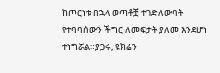ከጦርነቱ በኋላ ወጣቶቿ ተገድለውባት የተባባሰውን ችግር ለመፍታት ያለመ እንደሆነ ተነግሯል።ያጋሩ, ዩክሬን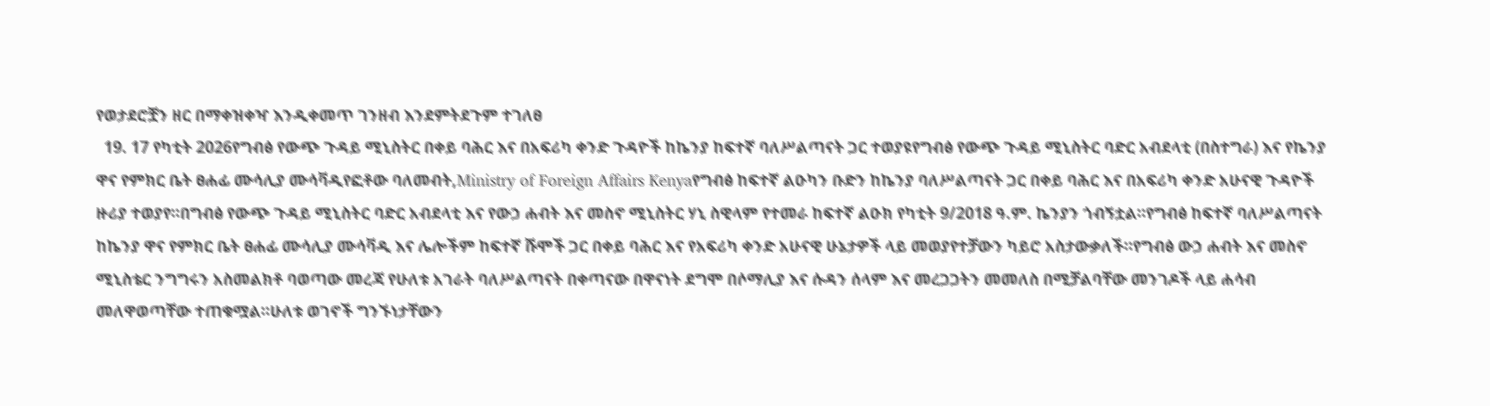የወታደሮቿን ዘር በማቀዝቀዣ እንዲቀመጥ ገንዘብ እንደምትደጉም ተገለፀ
  19. 17 የካቲት 2026የግብፅ የውጭ ጉዳይ ሚኒስትር በቀይ ባሕር እና በአፍሪካ ቀንድ ጉዳዮች ከኬንያ ከፍተኛ ባለሥልጣናት ጋር ተወያዩየግብፅ የውጭ ጉዳይ ሚኒስትር ባድር አብደላቲ (በስተግራ) እና የኬንያ ዋና የምክር ቤት ፀሐፊ ሙሳሊያ ሙሳቫዲየፎቶው ባለመብት,Ministry of Foreign Affairs Kenyaየግብፅ ከፍተኛ ልዑካን ቡድን ከኬንያ ባለሥልጣናት ጋር በቀይ ባሕር እና በአፍሪካ ቀንድ አሁናዊ ጉዳዮች ዙሪያ ተወያየ።በግብፅ የውጭ ጉዳይ ሚኒስትር ባድር አብደላቲ እና የውኃ ሐብት እና መስኖ ሚኒስትር ሃኒ ስዊላም የተመራ ከፍተኛ ልዑክ የካቲት 9/2018 ዓ.ም. ኬንያን ጎብኝቷል።የግብፅ ከፍተኛ ባለሥልጣናት ከኬንያ ዋና የምክር ቤት ፀሐፊ ሙሳሊያ ሙሳቫዲ እና ሌሎችም ከፍተኛ ሹሞች ጋር በቀይ ባሕር እና የአፍሪካ ቀንድ አሁናዊ ሁኔታዎች ላይ መወያየተቻውን ካይሮ አስታውቃለች።የግብፅ ውኃ ሐብት እና መስኖ ሚኒስቴር ንግግሩን አስመልክቶ ባወጣው መረጃ የሁለቱ አገራት ባለሥልጣናት በቀጣናው በዋናነት ደግሞ በሶማሊያ እና ሱዳን ሰላም እና መረጋጋትን መመለስ በሚቻልባቸው መንገዶች ላይ ሐሳብ መለዋወጣቸው ተጠቁሟል።ሁለቱ ወገኖች ግንኙነታቸውን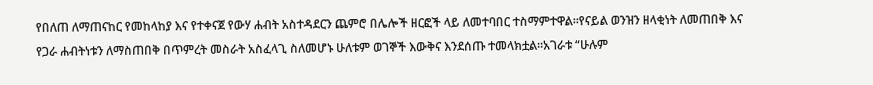የበለጠ ለማጠናከር የመከላከያ እና የተቀናጀ የውሃ ሐብት አስተዳደርን ጨምሮ በሌሎች ዘርፎች ላይ ለመተባበር ተስማምተዋል።የናይል ወንዝን ዘላቂነት ለመጠበቅ እና የጋራ ሐብትነቱን ለማስጠበቅ በጥምረት መስራት አስፈላጊ ስለመሆኑ ሁለቱም ወገኞች እውቅና እንደሰጡ ተመላክቷል።አገራቱ “ሁሉም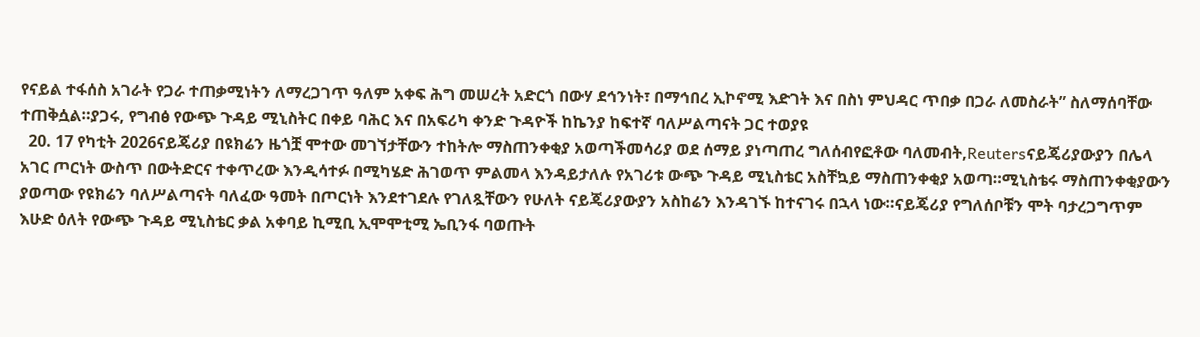የናይል ተፋሰስ አገራት የጋራ ተጠቃሚነትን ለማረጋገጥ ዓለም አቀፍ ሕግ መሠረት አድርጎ በውሃ ደኅንነት፣ በማኅበረ ኢኮኖሚ እድገት እና በስነ ምህዳር ጥበቃ በጋራ ለመስራት” ስለማሰባቸው ተጠቅሷል።ያጋሩ, የግብፅ የውጭ ጉዳይ ሚኒስትር በቀይ ባሕር እና በአፍሪካ ቀንድ ጉዳዮች ከኬንያ ከፍተኛ ባለሥልጣናት ጋር ተወያዩ
  20. 17 የካቲት 2026ናይጄሪያ በዩክሬን ዜጎቿ ሞተው መገኘታቸውን ተከትሎ ማስጠንቀቂያ አወጣችመሳሪያ ወደ ሰማይ ያነጣጠረ ግለሰብየፎቶው ባለመብት,Reutersናይጄሪያውያን በሌላ አገር ጦርነት ውስጥ በውትድርና ተቀጥረው እንዲሳተፉ በሚካሄድ ሕገወጥ ምልመላ እንዳይታለሉ የአገሪቱ ውጭ ጉዳይ ሚኒስቴር አስቸኳይ ማስጠንቀቂያ አወጣ።ሚኒስቴሩ ማስጠንቀቂያውን ያወጣው የዩክሬን ባለሥልጣናት ባለፈው ዓመት በጦርነት እንደተገደሉ የገለጿቸውን የሁለት ናይጄሪያውያን አስከሬን እንዳገኙ ከተናገሩ በኋላ ነው።ናይጄሪያ የግለሰቦቹን ሞት ባታረጋግጥም እሁድ ዕለት የውጭ ጉዳይ ሚኒስቴር ቃል አቀባይ ኪሚቢ ኢሞሞቲሚ ኤቢንፋ ባወጡት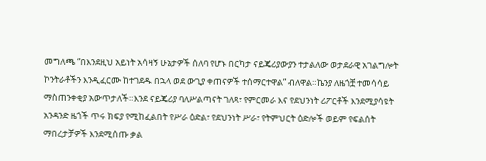መግለጫ “በእንደዚህ አይነት አሳዛኝ ሁኔታዎች ሰለባ የሆኑ በርካታ ናይጄሪያውያን ተታልለው ወታደራዊ አገልግሎት ኮንትራቶችን እንዲፈርሙ ከተገደዱ በኋላ ወደ ውጊያ ቀጠናዎች ተሰማርተዋል” ብለዋል።ኬንያ ለዜጎቿ ተመሳሳይ ማስጠንቀቂያ አውጥታለች።እንደ ናይጄሪያ ባለሥልጣናት ገለጻ፣ የምርመራ እና የደህንነት ሪፖርቶች እንደሚያሳዩት አንዳንድ ዜጎች ጥሩ ክፍያ የሚከፈልበት የሥራ ዕድል፣ የደህንነት ሥራ፣ የትምህርት ዕድሎች ወይም የፍልሰት ማበረታቻዎች እንደሚሰጡ ቃል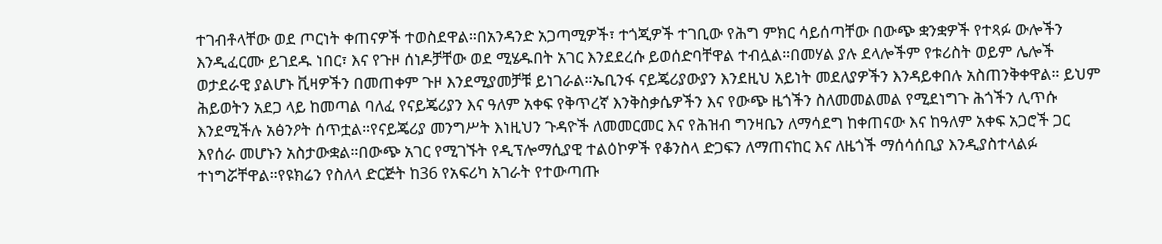ተገብቶላቸው ወደ ጦርነት ቀጠናዎች ተወስደዋል።በአንዳንድ አጋጣሚዎች፣ ተጎጂዎች ተገቢው የሕግ ምክር ሳይሰጣቸው በውጭ ቋንቋዎች የተጻፉ ውሎችን እንዲፈርሙ ይገደዱ ነበር፣ እና የጉዞ ሰነዶቻቸው ወደ ሚሄዱበት አገር እንደደረሱ ይወሰድባቸዋል ተብሏል።በመሃል ያሉ ደላሎችም የቱሪስት ወይም ሌሎች ወታደራዊ ያልሆኑ ቪዛዎችን በመጠቀም ጉዞ እንደሚያመቻቹ ይነገራል።ኤቢንፋ ናይጄሪያውያን እንደዚህ አይነት መደለያዎችን እንዳይቀበሉ አስጠንቅቀዋል። ይህም ሕይወትን አደጋ ላይ ከመጣል ባለፈ የናይጄሪያን እና ዓለም አቀፍ የቅጥረኛ እንቅስቃሴዎችን እና የውጭ ዜጎችን ስለመመልመል የሚደነግጉ ሕጎችን ሊጥሱ እንደሚችሉ አፅንዖት ሰጥቷል።የናይጄሪያ መንግሥት እነዚህን ጉዳዮች ለመመርመር እና የሕዝብ ግንዛቤን ለማሳደግ ከቀጠናው እና ከዓለም አቀፍ አጋሮች ጋር እየሰራ መሆኑን አስታውቋል።በውጭ አገር የሚገኙት የዲፕሎማሲያዊ ተልዕኮዎች የቆንስላ ድጋፍን ለማጠናከር እና ለዜጎች ማሰሳሰቢያ እንዲያስተላልፉ ተነግሯቸዋል።የዩክሬን የስለላ ድርጅት ከ36 የአፍሪካ አገራት የተውጣጡ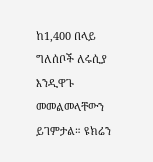ከ1,400 በላይ ግለሰቦች ለሩሲያ እንዲዋጉ መመልመላቸውን ይገምታል። ዩክሬን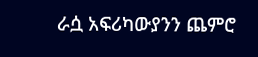ራሷ አፍሪካውያንን ጨምሮ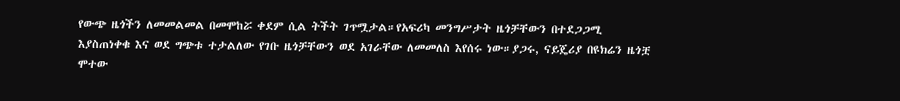የውጭ ዜጎችን ለመመልመል በመሞከሯ ቀደም ሲል ትችት ገጥሟታል።የአፍሪካ መንግሥታት ዜጎቻቸውን በተደጋጋሚ እያስጠነቀቁ እና ወደ ግጭቱ ተታልለው የገቡ ዜጎቻቸውን ወደ አገራቸው ለመመለስ እየሰሩ ነው።ያጋሩ, ናይጄሪያ በዩክሬን ዜጎቿ ሞተው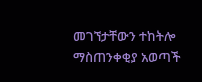መገኘታቸውን ተከትሎ ማስጠንቀቂያ አወጣች